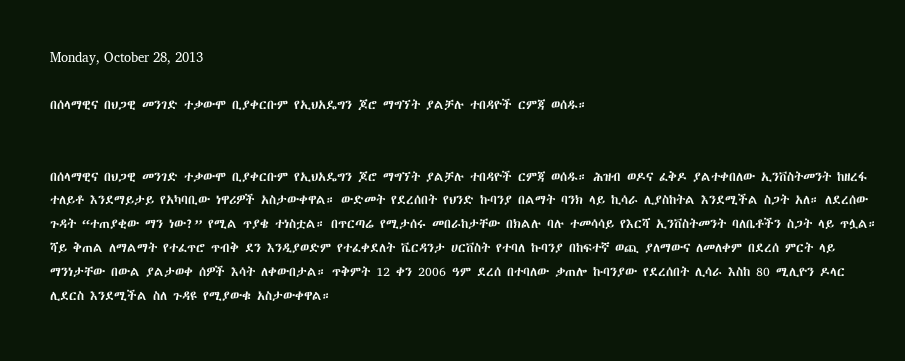Monday, October 28, 2013

በሰላማዊና በህጋዊ መንገድ ተቃውሞ ቢያቀርቡም የኢህአዴግን ጆሮ ማግኘት ያልቻሉ ተበዳዮች ርምጃ ወሰዱ።


በሰላማዊና በህጋዊ መንገድ ተቃውሞ ቢያቀርቡም የኢህአዴግን ጆሮ ማግኘት ያልቻሉ ተበዳዮች ርምጃ ወሰዱ። ሕዝብ ወዶና ፈቅዶ ያልተቀበለው ኢንቨስትመንት ከዘረፋ ተለይቶ እንደማይታይ የአካባቢው ነዋሪዎች አስታውቀዋል። ውድመት የደረሰበት የህንድ ኩባንያ በልማት ባንክ ላይ ኪሳራ ሊያስከትል እንደሚችል ስጋት አለ። ለደረሰው ጉዳት “ተጠያቂው ማን ነው?” የሚል ጥያቄ ተነስቷል። በጥርጣሬ የሚታሰሩ መበራከታቸው በክልሉ ባሉ ተመሳሳይ የእርሻ ኢንቨስትመንት ባለቤቶችን ስጋት ላይ ጥሏል።
ሻይ ቅጠል ለማልማት የተፈጥሮ ጥብቅ ደን እንዲያወድም የተፈቀደለት ቬርዳንታ ሀርቨስት የተባለ ኩባንያ በከፍተኛ ወጪ ያለማውና ለመለቀም በደረሰ ምርት ላይ ማንነታቸው በውል ያልታወቀ ሰዎች እሳት ለቀውበታል። ጥቅምት 12 ቀን 2006 ዓም ደረሰ በተባለው ቃጠሎ ኩባንያው የደረሰበት ሊሳራ እስከ 80 ሚሊዮን ዶላር ሊደርስ እንደሚችል ስለ ጉዳዩ የሚያውቁ አስታውቀዋል።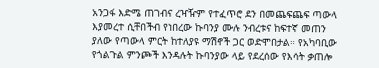አንጋፋ እድሜ ጠገብና ረዣዥም የተፈጥሮ ደን በመጨፍጨፍ ጣውላ እያመረተ ሲቸበችብ የነበረው ኩባንያ ሙሉ ንብረቱና ከፍተኛ መጠን ያለው የጣውላ ምርት ከተለያዩ ማሽኖች ጋር ወድሞበታል። የአካባቢው የጎልጉል ምንጮች እንዳሉት ኩባንያው ላይ የደረሰው የእሳት ቃጠሎ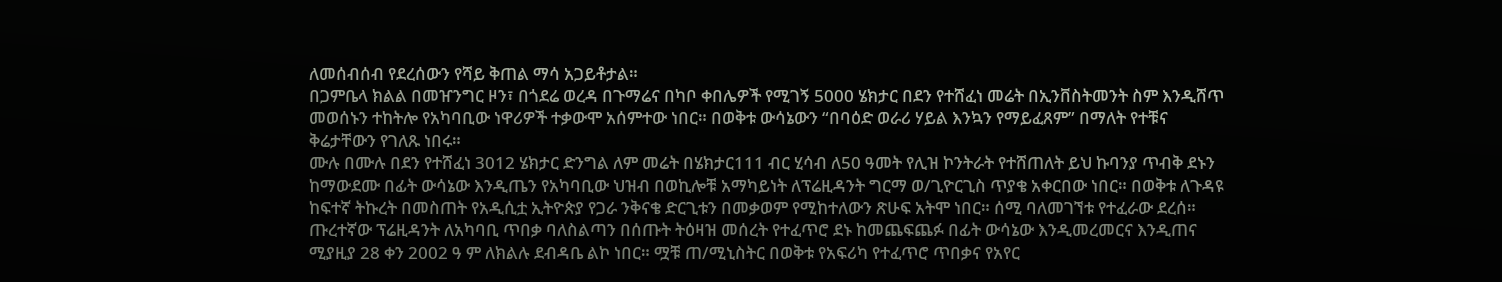ለመሰብሰብ የደረሰውን የሻይ ቅጠል ማሳ አጋይቶታል።
በጋምቤላ ክልል በመዠንግር ዞን፣ በጎደሬ ወረዳ በጉማሬና በካቦ ቀበሌዎች የሚገኝ 5000 ሄክታር በደን የተሸፈነ መሬት በኢንቨስትመንት ስም እንዲሸጥ መወሰኑን ተከትሎ የአካባቢው ነዋሪዎች ተቃውሞ አሰምተው ነበር። በወቅቱ ውሳኔውን “በባዕድ ወራሪ ሃይል እንኳን የማይፈጸም” በማለት የተቹና ቅሬታቸውን የገለጹ ነበሩ።
ሙሉ በሙሉ በደን የተሸፈነ 3012 ሄክታር ድንግል ለም መሬት በሄክታር111 ብር ሂሳብ ለ50 ዓመት የሊዝ ኮንትራት የተሸጠለት ይህ ኩባንያ ጥብቅ ደኑን ከማውደሙ በፊት ውሳኔው እንዲጤን የአካባቢው ህዝብ በወኪሎቹ አማካይነት ለፕሬዚዳንት ግርማ ወ/ጊዮርጊስ ጥያቄ አቀርበው ነበር። በወቅቱ ለጉዳዩ ከፍተኛ ትኩረት በመስጠት የአዲሲቷ ኢትዮጵያ የጋራ ንቅናቄ ድርጊቱን በመቃወም የሚከተለውን ጽሁፍ አትሞ ነበር። ሰሚ ባለመገኘቱ የተፈራው ደረሰ።
ጡረተኛው ፕሬዚዳንት ለአካባቢ ጥበቃ ባለስልጣን በሰጡት ትዕዛዝ መሰረት የተፈጥሮ ደኑ ከመጨፍጨፉ በፊት ውሳኔው እንዲመረመርና እንዲጠና ሚያዚያ 28 ቀን 2002 ዓ ም ለክልሉ ደብዳቤ ልኮ ነበር። ሟቹ ጠ/ሚኒስትር በወቅቱ የአፍሪካ የተፈጥሮ ጥበቃና የአየር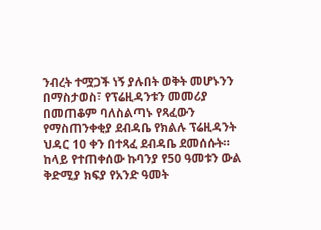ንብረት ተሟጋች ነኝ ያሉበት ወቅት መሆኑንን በማስታወስ፣ የፕሬዚዳንቱን መመሪያ በመጠቆም ባለስልጣኑ የጻፈውን የማስጠንቀቂያ ደብዳቤ የክልሉ ፕሬዚዳንት ህዳር 10 ቀን በተጻፈ ደብዳቤ ደመሰሱት። ከላይ የተጠቀሰው ኩባንያ የ50 ዓመቱን ውል ቅድሚያ ክፍያ የአንድ ዓመት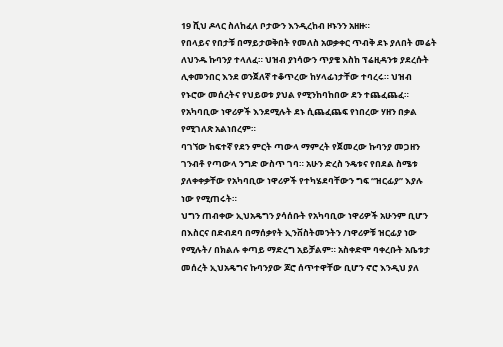19 ሺህ ዶላር ስለከፈለ ቦታውን እንዲረከብ ዞኑንን አዘዙ።
የበላይና የበታቹ በማይታወቅበት የመለስ አወቃቀር ጥብቅ ደኑ ያለበት መሬት ለህንዱ ኩባንያ ተላለፈ። ህዝብ ያነሳውን ጥያቄ እስከ ፕሬዚዳንቱ ያደረሱት ሊቀመንበር እንደ ወንጀለኛ ተቆጥረው ከሃላፊነታቸው ተባረሩ። ህዝብ የኑሮው መሰረትና የህይወቱ ያህል የሚንከባከበው ደን ተጨፈጨፈ። የአካባቢው ነዋሪዎች እንደሚሉት ደኑ ሲጨፈጨፍ የነበረው ሃዘን በቃል የሚገለጽ አልነበረም።
ባገኘው ከፍተኛ የደን ምርት ጣውላ ማምረት የጀመረው ኩባንያ መጋዘን ገንብቶ የጣውላ ንግድ ውስጥ ገባ። አሁን ድረስ ንዴቱና የበደል ስሜቱ ያለቀቀቃቸው የአካባቢው ነዋሪዎች የተካሄደባቸውን ግፍ “ዝርፊያ” እያሉ ነው የሚጠሩት።
ህግን ጠብቀው ኢህአዴግን ያሳሰቡት የአካባቢው ነዋሪዎች አሁንም ቢሆን በእስርና በድብደባ በማሰቃየት ኢንቨስትመንትን /ነዋሪዎቹ ዝርፊያ ነው የሚሉት/ በክልሉ ቀጣይ ማድረግ አይቻልም። አስቀድሞ ባቀረቡት አቤቱታ መሰረት ኢህአዴግና ኩባንያው ጆሮ ሰጥተዋቸው ቢሆን ኖሮ እንዲህ ያለ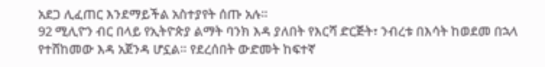አደጋ ሊፈጠር እንደማይችል አስተያየት ሰጡ አሉ።
92 ሚሊዮን ብር በላይ የኢትዮጵያ ልማት ባንክ እዳ ያለበት የእርሻ ድርጅት፣ ንብረቱ በእሳት ከወደመ በኋላ የተሸከመው እዳ አጀንዳ ሆኗል። የደረሰበት ውድመት ከፍተኛ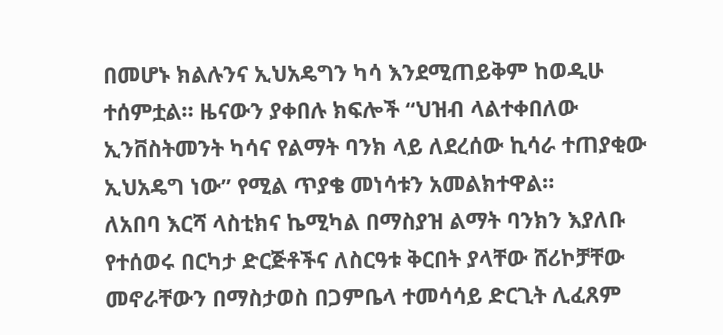በመሆኑ ክልሉንና ኢህአዴግን ካሳ እንደሚጠይቅም ከወዲሁ ተሰምቷል። ዜናውን ያቀበሉ ክፍሎች “ህዝብ ላልተቀበለው ኢንቨስትመንት ካሳና የልማት ባንክ ላይ ለደረሰው ኪሳራ ተጠያቂው ኢህአዴግ ነው” የሚል ጥያቄ መነሳቱን አመልክተዋል።
ለአበባ እርሻ ላስቲክና ኬሚካል በማስያዝ ልማት ባንክን እያለቡ የተሰወሩ በርካታ ድርጅቶችና ለስርዓቱ ቅርበት ያላቸው ሸሪኮቻቸው መኖራቸውን በማስታወስ በጋምቤላ ተመሳሳይ ድርጊት ሊፈጸም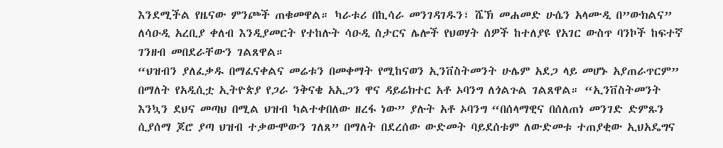እንደሚችል የዜናው ምንጮች ጠቁመዋል። ካራቱሪ በኪሳራ መንገዳገዱን፣ ሼኽ መሐመድ ሁሴን አላሙዲ በ”ውክልና” ለሳዑዲ አረቢያ ቀለብ እንዲያመርት የተከሉት ሳዑዲ ስታርና ሌሎች የህወሃት ሰዎች ከተለያዩ የአገር ውስጥ ባንኮች ከፍተኛ ገንዘብ መበደራቸውን ገልጸዋል።
“ህዝብን ያለፈቃዱ በማፈናቀልና መሬቱን በመቀማት የሚከናወን ኢንቨስትመንት ሁሌም አደጋ ላይ መሆኑ አያጠራጥርም” በማለት የአዲሲቷ ኢትዮጵያ የጋራ ንቅናቄ አኢጋን ዋና ዳይሬክተር አቶ ኦባንግ ለጎልጉል ገልጸዋል። “ኢንቨስትመንት እንኳን ደህና መጣህ በሚል ህዝብ ካልተቀበለው ዘረፋ ነው” ያሉት አቶ ኦባንግ “በሰላማዊና በሰለጠነ መንገድ ድምጹን ሲያሰማ ጆሮ ያጣ ህዝብ ተቃውሞውን ገለጸ” በማለት በደረሰው ውድመት ባይደሰቱም ለውድመቱ ተጠያቂው ኢህአዴግና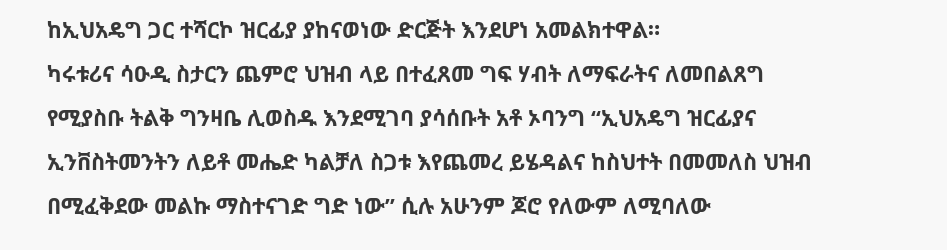ከኢህአዴግ ጋር ተሻርኮ ዝርፊያ ያከናወነው ድርጅት እንደሆነ አመልክተዋል።
ካሩቱሪና ሳዑዲ ስታርን ጨምሮ ህዝብ ላይ በተፈጸመ ግፍ ሃብት ለማፍራትና ለመበልጸግ የሚያስቡ ትልቅ ግንዛቤ ሊወስዱ እንደሚገባ ያሳሰቡት አቶ ኦባንግ “ኢህአዴግ ዝርፊያና ኢንቨስትመንትን ለይቶ መሔድ ካልቻለ ስጋቱ እየጨመረ ይሄዳልና ከስህተት በመመለስ ህዝብ በሚፈቅደው መልኩ ማስተናገድ ግድ ነው” ሲሉ አሁንም ጆሮ የለውም ለሚባለው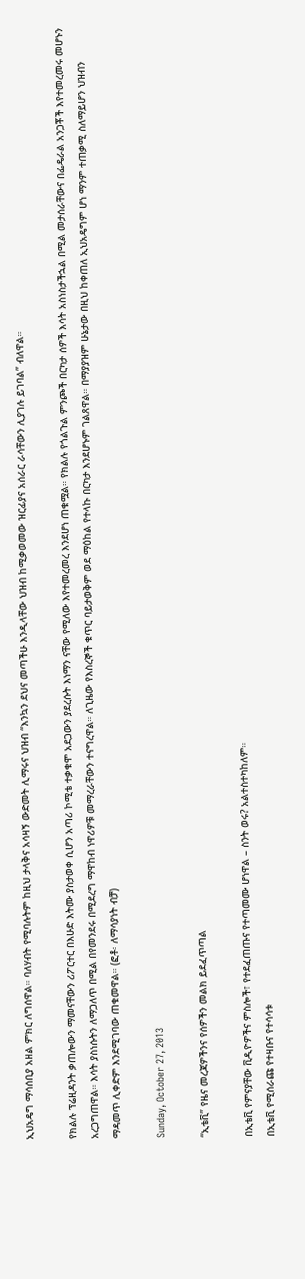ኢህአዴግ ማሳሰቢያ አዘል ምክር ለግሰዋል። ባለሃብት የሚባሉትም ከዚህ ታላቅና አሳዛኝ ውድመት ሊማሩና ህዝብ “እንኳን ደህና መጣችሁ እንዲላቸው ህዝብ ከሚቃወመው ዝርፊያና አሰራር ራሳቸውን ሊያገሉ ይገባል” ብለዋል።

የክልሉ ፕሬዚዳንት ቃጠሎውን ማመናቸውን ሪፖርተር በእሁድ እትሙ ያስታወቀ ሲሆን አጣሪ ኮሚቴ ተቃቁሞ አደጋውን ያደረሱት እነማን ናቸው የሚለው እየተመረመረ እንደሆነ ጠቁሟል። የክልሉ የጎልጉል ምንጮች በርካታ ሰዎች እሳት አስነስታችኋል በሚል መታሰራቸውና በፌዴራል አንጋቾች እየተመረመሩ መሆኑን አረጋግጠዋል። እሳት ያስነሱትን ለማጋለጥ በሚል በየመንደሩ በሚደረግ ማዋከብ ነዋሪዎቹ መማረራቸውን ተናግረዋል። ለጊዜው የእስረኞች ቁጥር ባይታወቅም ወደ ማዕከል የተላኩ በርካታ እንደሆኑም ገልጸዋል። በማያያዝም ሁኔታው በዚህ ከቀጠለ ኢህአዴግም ሆነ ማንም ተጠቃሚ ስለማይሆን ህዝብን ማዳመጥ ሊቀድም እንደሚገባው ጠቁመዋል። (ፎቶ፡ ለማሳያነት ብቻ)

Sunday, October 27, 2013

“ኢቴቪ” የዜና መረጃዎችንና የሰዎችን መልክ ይደፈጥጣል

በኢቴቪ የምናያቸው ቪዲዮዎችና ምስሎች፣ የተደፈጠጡና የተጣመሙ ሆነዋል – ስንት ወሩ? አልተስተካከለም።
በኢቴቪ የሚሰራጩ የተዛቡና የተሳሳቱ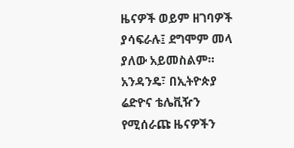ዜናዎች ወይም ዘገባዎች ያሳፍራሉ፤ ደግሞም መላ ያለው አይመስልም።
አንዳንዴ፣ በኢትዮጵያ ሬድዮና ቴሌቪዥን የሚሰራጩ ዜናዎችን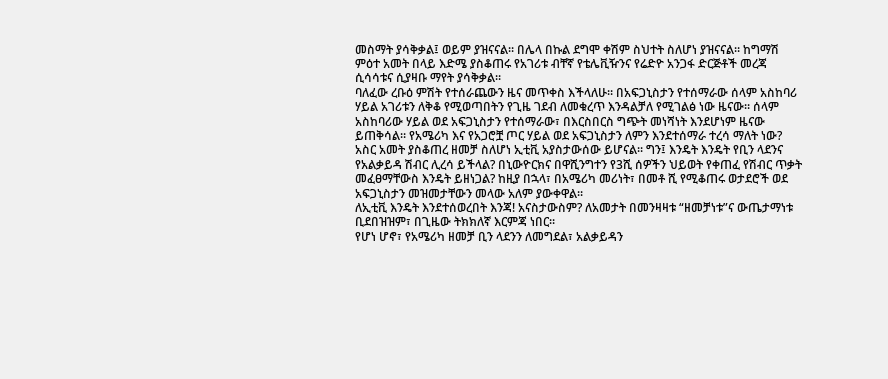መስማት ያሳቅቃል፤ ወይም ያዝናናል። በሌላ በኩል ደግሞ ቀሽም ስህተት ስለሆነ ያዝናናል። ከግማሽ ምዕተ አመት በላይ እድሜ ያስቆጠሩ የአገሪቱ ብቸኛ የቴሌቪዥንና የሬድዮ አንጋፋ ድርጅቶች መረጃ ሲሳሳቱና ሲያዛቡ ማየት ያሳቅቃል።
ባለፈው ረቡዕ ምሽት የተሰራጨውን ዜና መጥቀስ እችላለሁ። በአፍጋኒስታን የተሰማራው ሰላም አስከባሪ ሃይል አገሪቱን ለቅቆ የሚወጣበትን የጊዜ ገደብ ለመቁረጥ እንዳልቻለ የሚገልፅ ነው ዜናው። ሰላም አስከባሪው ሃይል ወደ አፍጋኒስታን የተሰማራው፣ በእርስበርስ ግጭት መነሻነት እንደሆነም ዜናው ይጠቅሳል። የአሜሪካ እና የአጋሮቿ ጦር ሃይል ወደ አፍጋኒስታን ለምን እንደተሰማራ ተረሳ ማለት ነው? አስር አመት ያስቆጠረ ዘመቻ ስለሆነ ኢቲቪ አያስታውሰው ይሆናል፡፡ ግን፤ እንዴት እንዴት የቢን ላደንና የአልቃይዳ ሽብር ሊረሳ ይችላል? በኒውዮርክና በዋሺንግተን የ3ሺ ሰዎችን ህይወት የቀጠፈ የሽብር ጥቃት መፈፀማቸውስ እንዴት ይዘነጋል? ከዚያ በኋላ፣ በአሜሪካ መሪነት፣ በመቶ ሺ የሚቆጠሩ ወታደሮች ወደ አፍጋኒስታን መዝመታቸውን መላው አለም ያውቀዋል፡፡
ለኢቲቪ እንዴት እንደተሰወረበት እንጃ! አናስታውስም? ለአመታት በመንዛዛቱ “ዘመቻነቱ”ና ውጤታማነቱ ቢደበዝዝም፣ በጊዜው ትክክለኛ እርምጃ ነበር።
የሆነ ሆኖ፣ የአሜሪካ ዘመቻ ቢን ላደንን ለመግደል፣ አልቃይዳን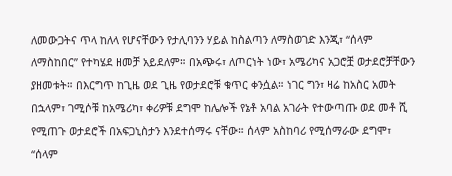ለመውጋትና ጥላ ከለላ የሆናቸውን የታሊባንን ሃይል ከስልጣን ለማስወገድ እንጂ፣ “ሰላም ለማስከበር” የተካሄደ ዘመቻ አይደለም። በአጭሩ፣ ለጦርነት ነው፣ አሜሪካና አጋሮቿ ወታደሮቻቸውን ያዘመቱት። በእርግጥ ከጊዜ ወደ ጊዜ የወታደሮቹ ቁጥር ቀንሷል። ነገር ግን፣ ዛሬ ከአስር አመት በኋላም፣ ገሚሶቹ ከአሜሪካ፣ ቀሪዎቹ ደግሞ ከሌሎች የኔቶ አባል አገራት የተውጣጡ ወደ መቶ ሺ የሚጠጉ ወታደሮች በአፍጋኒስታን እንደተሰማሩ ናቸው። ሰላም አስከባሪ የሚሰማራው ደግሞ፣ “ሰላም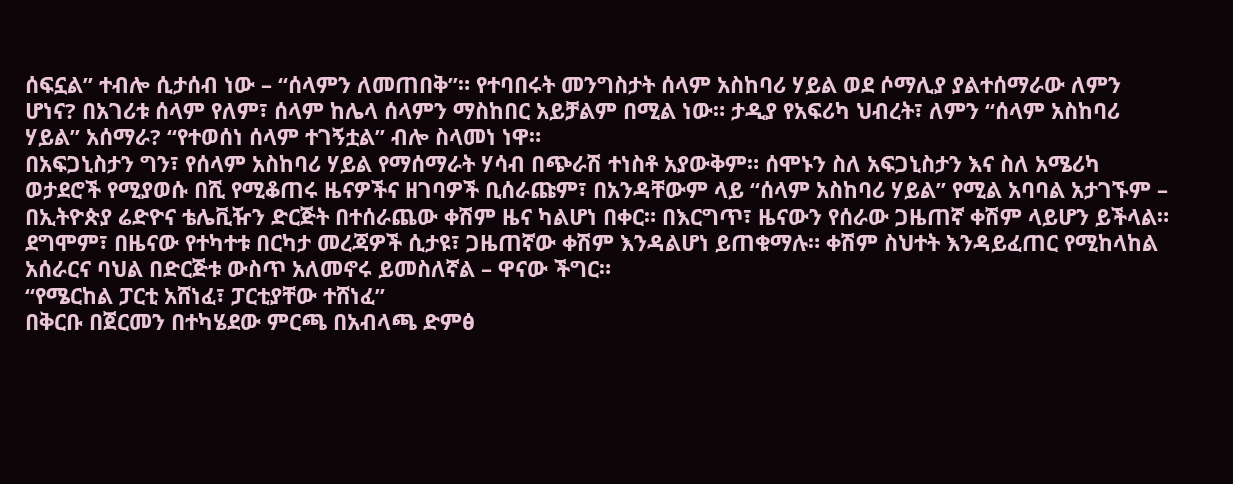ሰፍኗል” ተብሎ ሲታሰብ ነው – “ሰላምን ለመጠበቅ”። የተባበሩት መንግስታት ሰላም አስከባሪ ሃይል ወደ ሶማሊያ ያልተሰማራው ለምን ሆነና? በአገሪቱ ሰላም የለም፣ ሰላም ከሌላ ሰላምን ማስከበር አይቻልም በሚል ነው። ታዲያ የአፍሪካ ህብረት፣ ለምን “ሰላም አስከባሪ ሃይል” አሰማራ? “የተወሰነ ሰላም ተገኝቷል” ብሎ ስላመነ ነዋ።
በአፍጋኒስታን ግን፣ የሰላም አስከባሪ ሃይል የማሰማራት ሃሳብ በጭራሽ ተነስቶ አያውቅም። ሰሞኑን ስለ አፍጋኒስታን እና ስለ አሜሪካ ወታደሮች የሚያወሱ በሺ የሚቆጠሩ ዜናዎችና ዘገባዎች ቢሰራጩም፣ በአንዳቸውም ላይ “ሰላም አስከባሪ ሃይል” የሚል አባባል አታገኙም – በኢትዮጵያ ሬድዮና ቴሌቪዥን ድርጅት በተሰራጨው ቀሽም ዜና ካልሆነ በቀር። በእርግጥ፣ ዜናውን የሰራው ጋዜጠኛ ቀሽም ላይሆን ይችላል። ደግሞም፣ በዜናው የተካተቱ በርካታ መረጃዎች ሲታዩ፣ ጋዜጠኛው ቀሽም እንዳልሆነ ይጠቁማሉ። ቀሽም ስህተት እንዳይፈጠር የሚከላከል አሰራርና ባህል በድርጅቱ ውስጥ አለመኖሩ ይመስለኛል – ዋናው ችግር።
“የሜርከል ፓርቲ አሸነፈ፣ ፓርቲያቸው ተሸነፈ”
በቅርቡ በጀርመን በተካሄደው ምርጫ በአብላጫ ድምፅ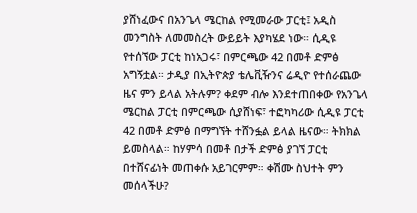ያሸነፈውና በአንጌላ ሜርከል የሚመራው ፓርቲ፤ አዲስ መንግስት ለመመስረት ውይይት እያካሄደ ነው። ሲዲዩ የተሰኘው ፓርቲ ከነአጋሩ፣ በምርጫው 42 በመቶ ድምፅ አግኝቷል። ታዲያ በኢትዮጵያ ቴሌቪዥንና ሬዲዮ የተሰራጨው ዜና ምን ይላል አትሉም? ቀደም ብሎ እንደተጠበቀው የአንጌላ ሜርከል ፓርቲ በምርጫው ሲያሸነፍ፣ ተፎካካሪው ሲዲዩ ፓርቲ 42 በመቶ ድምፅ በማግኘት ተሸንፏል ይላል ዜናው። ትክክል ይመስላል። ከሃምሳ በመቶ በታች ድምፅ ያገኘ ፓርቲ በተሸናፊነት መጠቀሱ አይገርምም። ቀሽሙ ስህተት ምን መሰላችሁ?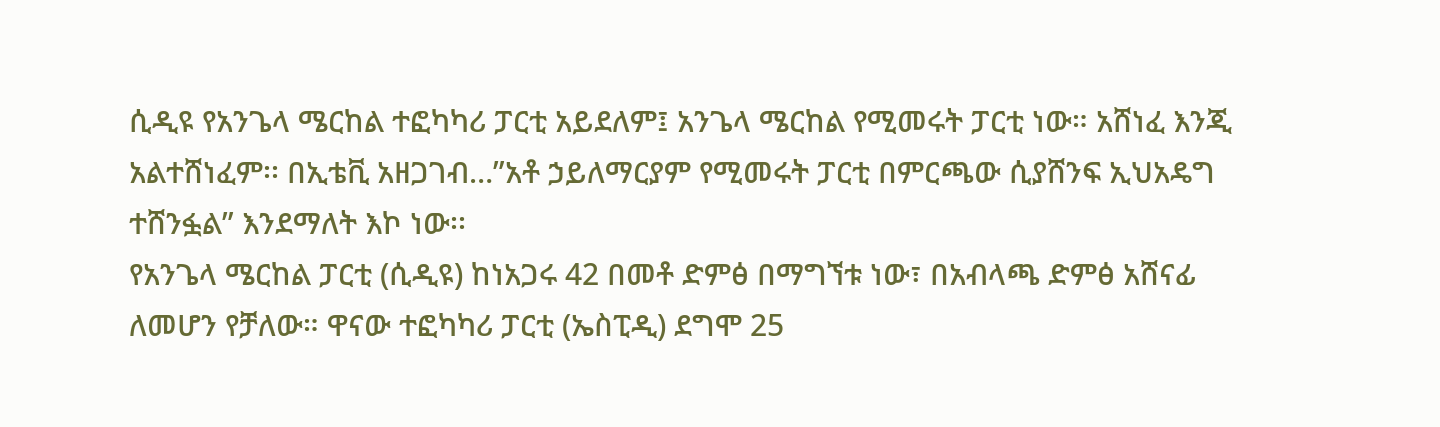ሲዲዩ የአንጌላ ሜርከል ተፎካካሪ ፓርቲ አይደለም፤ አንጌላ ሜርከል የሚመሩት ፓርቲ ነው። አሸነፈ እንጂ አልተሸነፈም፡፡ በኢቴቪ አዘጋገብ…”አቶ ኃይለማርያም የሚመሩት ፓርቲ በምርጫው ሲያሸንፍ ኢህአዴግ ተሸንፏል” እንደማለት እኮ ነው፡፡
የአንጌላ ሜርከል ፓርቲ (ሲዲዩ) ከነአጋሩ 42 በመቶ ድምፅ በማግኘቱ ነው፣ በአብላጫ ድምፅ አሸናፊ ለመሆን የቻለው። ዋናው ተፎካካሪ ፓርቲ (ኤስፒዲ) ደግሞ 25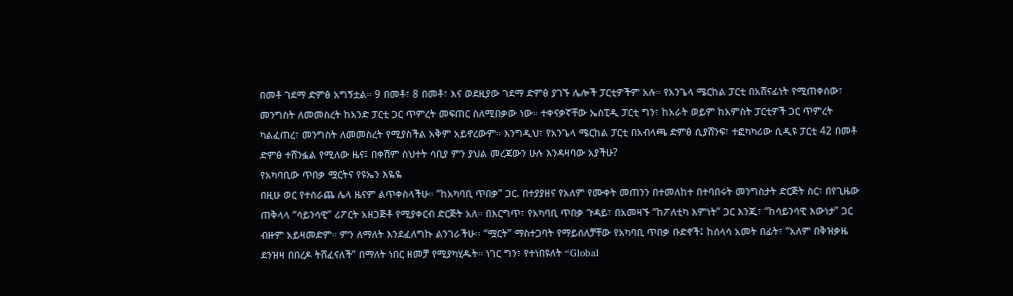በመቶ ገደማ ድምፅ አግኝቷል። 9 በመቶ፣ 8 በመቶ፣ እና ወደዚያው ገደማ ድምፅ ያገኙ ሌሎች ፓርቲዎችም አሉ። የአንጌላ ሜርከል ፓርቲ በአሸናፊነት የሚጠቀሰው፣ መንግስት ለመመስረት ከአንድ ፓርቲ ጋር ጥምረት መፍጠር ስለሚበቃው ነው። ተቀናቃኛቸው ኤስፒዲ ፓርቲ ግን፣ ከአራት ወይም ከአምስት ፓርቲዎች ጋር ጥምረት ካልፈጠረ፣ መንግስት ለመመስረት የሚያስችል አቅም አይኖረውም። እንግዲህ፣ የአንጌላ ሜርከል ፓርቲ በአብላጫ ድምፅ ሲያሸንፍ፣ ተፎካካሪው ሲዲዩ ፓርቲ 42 በመቶ ድምፅ ተሸንፏል የሚለው ዜና፤ በቀሽም ስህተት ሳቢያ ምን ያህል መረጃውን ሁሉ እንዳዛባው አያችሁ?
የአካባቢው ጥበቃ ሟርትና የዩኤን እዬዬ
በዚሁ ወር የተሰራጨ ሌላ ዜናም ልጥቀስላችሁ። “ከአካባቢ ጥበቃ” ጋር. በተያያዘና የአለም የሙቀት መጠንን በተመለከተ በተባበሩት መንግስታት ድርጅት ስር፣ በየጊዜው ጠቅላላ “ሳይንሳዊ” ሪፖርት አዘጋጅቶ የሚያቀርብ ድርጅት አለ። በእርግጥ፣ የአካባቢ ጥበቃ ጉዳይ፣ በአመዛኙ “ከፖለቲካ እምነት” ጋር እንጂ፣ “ከሳይንሳዊ እውነታ” ጋር ብዙም አይዛመድም። ምን ለማለት እንደፈለግኩ ልንገራችሁ፡፡ “ሟርት” ማስተጋባት የማይሰለቻቸው የአካባቢ ጥበቃ ቡድኖች፤ ከሰላሳ አመት በፊት፣ “አለም በቅዝቃዜ ደንዝዛ በበረዶ ትሸፈናለች” በማለት ነበር ዘመቻ የሚያካሂዱት። ነገር ግን፣ የተነበዩለት “Global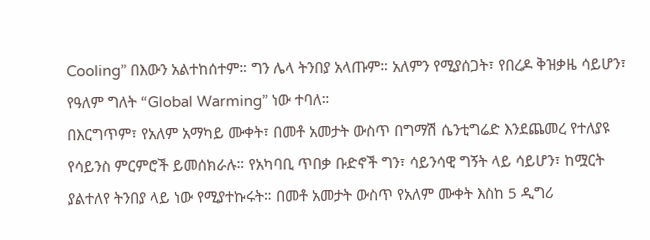Cooling” በእውን አልተከሰተም። ግን ሌላ ትንበያ አላጡም። አለምን የሚያሰጋት፣ የበረዶ ቅዝቃዜ ሳይሆን፣ የዓለም ግለት “Global Warming” ነው ተባለ።
በእርግጥም፣ የአለም አማካይ ሙቀት፣ በመቶ አመታት ውስጥ በግማሽ ሴንቲግሬድ እንደጨመረ የተለያዩ የሳይንስ ምርምሮች ይመሰክራሉ። የአካባቢ ጥበቃ ቡድኖች ግን፣ ሳይንሳዊ ግኝት ላይ ሳይሆን፣ ከሟርት ያልተለየ ትንበያ ላይ ነው የሚያተኩሩት። በመቶ አመታት ውስጥ የአለም ሙቀት እስከ 5 ዲግሪ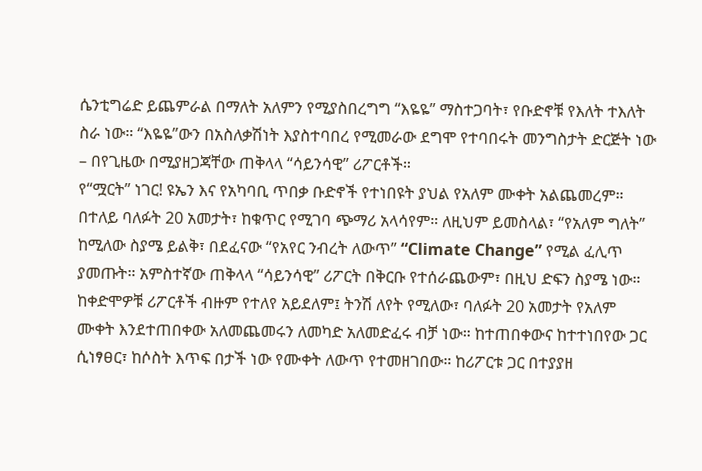ሴንቲግሬድ ይጨምራል በማለት አለምን የሚያስበረግግ “እዬዬ” ማስተጋባት፣ የቡድኖቹ የእለት ተእለት ስራ ነው። “እዬዬ”ውን በአስለቃሽነት እያስተባበረ የሚመራው ደግሞ የተባበሩት መንግስታት ድርጅት ነው – በየጊዜው በሚያዘጋጃቸው ጠቅላላ “ሳይንሳዊ” ሪፖርቶች።
የ“ሟርት” ነገር! ዩኤን እና የአካባቢ ጥበቃ ቡድኖች የተነበዩት ያህል የአለም ሙቀት አልጨመረም። በተለይ ባለፉት 20 አመታት፣ ከቁጥር የሚገባ ጭማሪ አላሳየም። ለዚህም ይመስላል፣ “የአለም ግለት” ከሚለው ስያሜ ይልቅ፣ በደፈናው “የአየር ንብረት ለውጥ” “Climate Change” የሚል ፈሊጥ ያመጡት። አምስተኛው ጠቅላላ “ሳይንሳዊ” ሪፖርት በቅርቡ የተሰራጨውም፣ በዚህ ድፍን ስያሜ ነው። ከቀድሞዎቹ ሪፖርቶች ብዙም የተለየ አይደለም፤ ትንሽ ለየት የሚለው፣ ባለፉት 20 አመታት የአለም ሙቀት እንደተጠበቀው አለመጨመሩን ለመካድ አለመድፈሩ ብቻ ነው። ከተጠበቀውና ከተተነበየው ጋር ሲነፃፀር፣ ከሶስት እጥፍ በታች ነው የሙቀት ለውጥ የተመዘገበው። ከሪፖርቱ ጋር በተያያዘ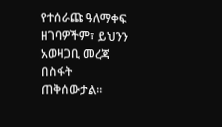የተሰራጩ ዓለማቀፍ ዘገባዎችም፣ ይህንን አወዛጋቢ መረጃ በስፋት ጠቅሰውታል።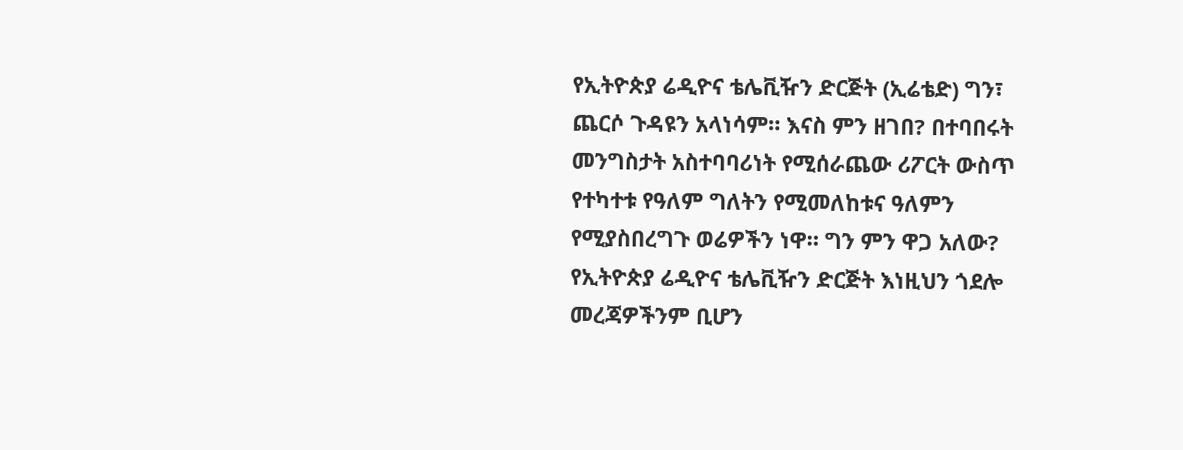የኢትዮጵያ ሬዲዮና ቴሌቪዥን ድርጅት (ኢሬቴድ) ግን፣ ጨርሶ ጉዳዩን አላነሳም። እናስ ምን ዘገበ? በተባበሩት መንግስታት አስተባባሪነት የሚሰራጨው ሪፖርት ውስጥ የተካተቱ የዓለም ግለትን የሚመለከቱና ዓለምን የሚያስበረግጉ ወሬዎችን ነዋ። ግን ምን ዋጋ አለው? የኢትዮጵያ ሬዲዮና ቴሌቪዥን ድርጅት እነዚህን ጎደሎ መረጃዎችንም ቢሆን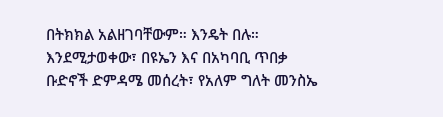በትክክል አልዘገባቸውም። እንዴት በሉ።
እንደሚታወቀው፣ በዩኤን እና በአካባቢ ጥበቃ ቡድኖች ድምዳሜ መሰረት፣ የአለም ግለት መንስኤ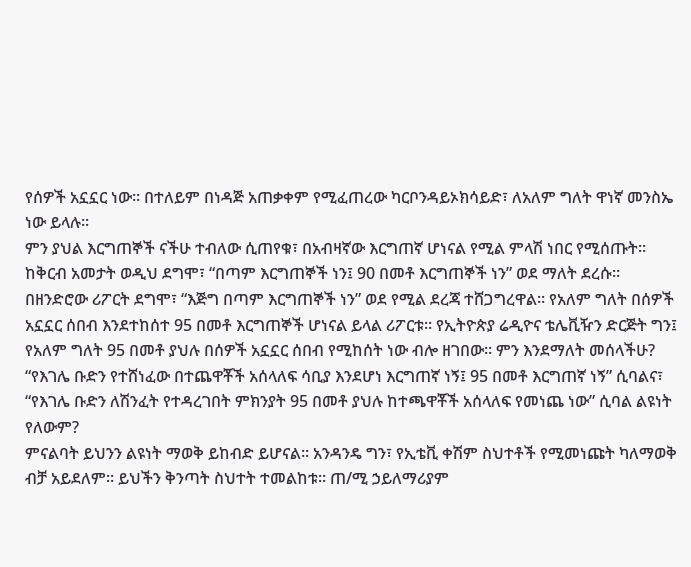የሰዎች አኗኗር ነው። በተለይም በነዳጅ አጠቃቀም የሚፈጠረው ካርቦንዳይኦክሳይድ፣ ለአለም ግለት ዋነኛ መንስኤ ነው ይላሉ።
ምን ያህል እርግጠኞች ናችሁ ተብለው ሲጠየቁ፣ በአብዛኛው እርግጠኛ ሆነናል የሚል ምላሽ ነበር የሚሰጡት። ከቅርብ አመታት ወዲህ ደግሞ፣ “በጣም እርግጠኞች ነን፤ 90 በመቶ እርግጠኞች ነን” ወደ ማለት ደረሱ። በዘንድሮው ሪፖርት ደግሞ፣ “እጅግ በጣም እርግጠኞች ነን” ወደ የሚል ደረጃ ተሸጋግረዋል። የአለም ግለት በሰዎች አኗኗር ሰበብ እንደተከሰተ 95 በመቶ እርግጠኞች ሆነናል ይላል ሪፖርቱ። የኢትዮጵያ ሬዲዮና ቴሌቪዥን ድርጅት ግን፤ የአለም ግለት 95 በመቶ ያህሉ በሰዎች አኗኗር ሰበብ የሚከሰት ነው ብሎ ዘገበው። ምን እንደማለት መሰላችሁ? “የእገሌ ቡድን የተሸነፈው በተጨዋቾች አሰላለፍ ሳቢያ እንደሆነ እርግጠኛ ነኝ፤ 95 በመቶ እርግጠኛ ነኝ” ሲባልና፣ “የእገሌ ቡድን ለሽንፈት የተዳረገበት ምክንያት 95 በመቶ ያህሉ ከተጫዋቾች አሰላለፍ የመነጨ ነው” ሲባል ልዩነት የለውም?
ምናልባት ይህንን ልዩነት ማወቅ ይከብድ ይሆናል። አንዳንዴ ግን፣ የኢቴቪ ቀሽም ስህተቶች የሚመነጩት ካለማወቅ ብቻ አይደለም። ይህችን ቅንጣት ስህተት ተመልከቱ። ጠ/ሚ ኃይለማሪያም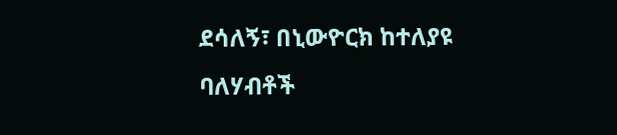ደሳለኝ፣ በኒውዮርክ ከተለያዩ ባለሃብቶች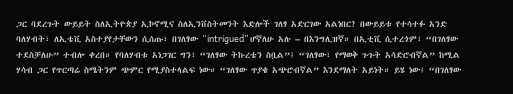ጋር ባደረጉት ውይይት ስለኢትዮጵያ ኢኮኖሚና ስለኢንቨስትመንት እድሎች ገለፃ አድርገው አልነበር? በውይይቱ የተሳተፉ አንድ ባለሃብት፣ ለኢቴቪ አስተያየታቸውን ሲሰጡ፣ በገለፃው “intrigued” ሆኛለሁ አሉ – በእንግሊዝኛ። በኢቲቪ ሲተረጎም፣ “በገለፃው ተደስቻለሁ” ተብሎ ቀረበ። የባለሃብቱ አነጋገር ግን፣ “ገለፃው ትኩረቴን ስቧል”፤ “ገለፃው፣ የማወቅ ጉጉት አሳድሮብኛል” ከሚል ሃሳብ ጋር የጥርጣሬ ስሜትንም ጭምር የሚያስተላልፍ ነው። “ገለፃው ጥያቄ አጭሮብኛል” እንደማለት አይነት። ይሄ ነው፤ “በገለፃው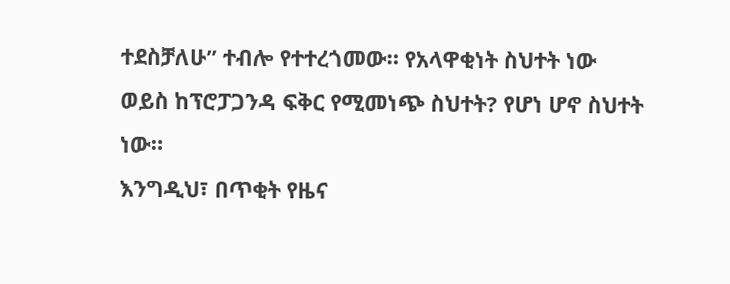ተደስቻለሁ” ተብሎ የተተረጎመው። የአላዋቂነት ስህተት ነው ወይስ ከፕሮፓጋንዳ ፍቅር የሚመነጭ ስህተት? የሆነ ሆኖ ስህተት ነው።
እንግዲህ፣ በጥቂት የዜና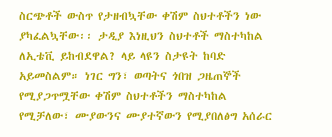ስርጭቶች ውስጥ የታዘብኳቸው ቀሽም ስህተቶችን ነው ያካፈልኳቸው፡፡ ታዲያ እነዚህን ስህተቶች ማስተካከል ለኢቴቪ ይከብደዋል? ላይ ላዩን ስታዩት ከባድ አይመስልም። ነገር ግን፣ ወጣትና ጎበዝ ጋዜጠኞች የሚያጋጥሟቸው ቀሽም ስህተቶችን ማስተካከል የሚቻለው፣ ሙያውንና ሙያተኛውን የሚያበለፅግ አሰራር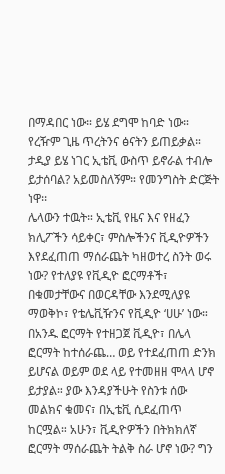በማዳበር ነው። ይሄ ደግሞ ከባድ ነው። የረዥም ጊዜ ጥረትንና ፅናትን ይጠይቃል። ታዲያ ይሄ ነገር ኢቴቪ ውስጥ ይኖራል ተብሎ ይታሰባል? አይመስለኝም። የመንግስት ድርጅት ነዋ፡፡
ሌላውን ተዉት። ኢቴቪ የዜና እና የዘፈን ክሊፖችን ሳይቀር፣ ምስሎችንና ቪዲዮዎችን እየደፈጠጠ ማሰራጨት ካዘወተረ ስንት ወሩ ነው? የተለያዩ የቪዲዮ ፎርማቶች፣ በቁመታቸውና በወርዳቸው እንደሚለያዩ ማወቅኮ፣ የቴሌቪዥንና የቪዲዮ ‘ሀሁ’ ነው። በአንዱ ፎርማት የተዘጋጀ ቪዲዮ፣ በሌላ ፎርማት ከተሰራጨ… ወይ የተደፈጠጠ ድንክ ይሆናል ወይም ወደ ላይ የተመዘዘ ሞላላ ሆኖ ይታያል። ያው እንዳያችሁት የስንቱ ሰው መልክና ቁመና፣ በኢቴቪ ሲደፈጠጥ ከርሟል። አሁን፣ ቪዲዮዎችን በትክክለኛ ፎርማት ማሰራጨት ትልቅ ስራ ሆኖ ነው? ግን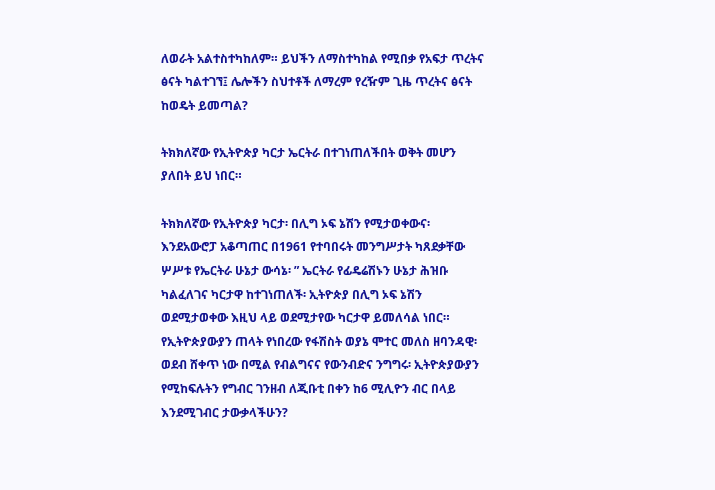ለወራት አልተስተካከለም። ይህችን ለማስተካከል የሚበቃ የአፍታ ጥረትና ፅናት ካልተገኘ፤ ሌሎችን ስህተቶች ለማረም የረዥም ጊዜ ጥረትና ፅናት ከወዴት ይመጣል?

ትክክለኛው የኢትዮጵያ ካርታ ኤርትራ በተገነጠለችበት ወቅት መሆን ያለበት ይህ ነበር።

ትክክለኛው የኢትዮጵያ ካርታ፡ በሊግ ኦፍ ኔሽን የሚታወቀውና፡ እንደአውሮፓ አቆጣጠር በ1961 የተባበሩት መንግሥታት ካጸደቃቸው ሦሥቱ የኤርትራ ሁኔታ ውሳኔ፡ ” ኤርትራ የፊዴሬሽኑን ሁኔታ ሕዝቡ ካልፈለገና ካርታዋ ከተገነጠለች፡ ኢትዮጵያ በሊግ ኦፍ ኔሽን ወደሚታወቀው እዚህ ላይ ወደሚታየው ካርታዋ ይመለሳል ነበር።
የኢትዮጵያውያን ጠላት የነበረው የፋሽስት ወያኔ ሞተር መለስ ዘባንዳዊ፡ ወደብ ሸቀጥ ነው በሚል የብልግናና የውንብድና ንግግሩ፡ ኢትዮጵያውያን የሚከፍሉትን የግብር ገንዘብ ለጂቡቲ በቀን ከ6 ሚሊዮን ብር በላይ እንደሚገብር ታውቃላችሁን?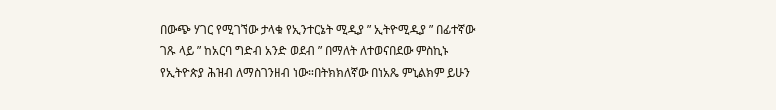በውጭ ሃገር የሚገኘው ታላቁ የኢንተርኔት ሚዲያ ” ኢትዮሚዲያ ” በፊተኛው ገጹ ላይ ” ከአርባ ግድብ አንድ ወደብ ” በማለት ለተወናበደው ምስኪኑ የኢትዮጵያ ሕዝብ ለማስገንዘብ ነው።በትክክለኛው በነአጼ ምኒልክም ይሁን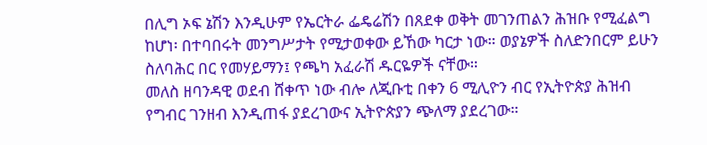በሊግ ኦፍ ኔሽን እንዲሁም የኤርትራ ፌዴሬሽን በጸደቀ ወቅት መገንጠልን ሕዝቡ የሚፈልግ ከሆነ፡ በተባበሩት መንግሥታት የሚታወቀው ይኸው ካርታ ነው። ወያኔዎች ስለድንበርም ይሁን ስለባሕር በር የመሃይማን፤ የጫካ አፈራሽ ዱርዬዎች ናቸው።
መለስ ዘባንዳዊ ወደብ ሸቀጥ ነው ብሎ ለጂቡቲ በቀን 6 ሚሊዮን ብር የኢትዮጵያ ሕዝብ የግብር ገንዘብ እንዲጠፋ ያደረገውና ኢትዮጵያን ጭለማ ያደረገው።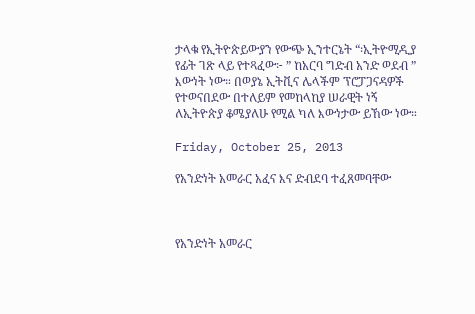ታላቁ የኢትዮጵይውያን የውጭ ኢንተርኔት “፡ኢትዮሚዲያ የፊት ገጽ ላይ የተጻፈው፦ ” ከአርባ ግድብ አንድ ወደብ ” እውነት ነው። በወያኔ ኢትቪና ሌላችም ፕሮፓጋናዳዎች የተወናበደው በተለይም የመከላከያ ሠራዊት ነኝ ለኢትዮጵያ ቆሜያለሁ የሚል ካለ እውነታው ይኸው ነው።

Friday, October 25, 2013

የአንድነት አመራር አፈና እና ድብደባ ተፈጸመባቸው



የአንድነት አመራር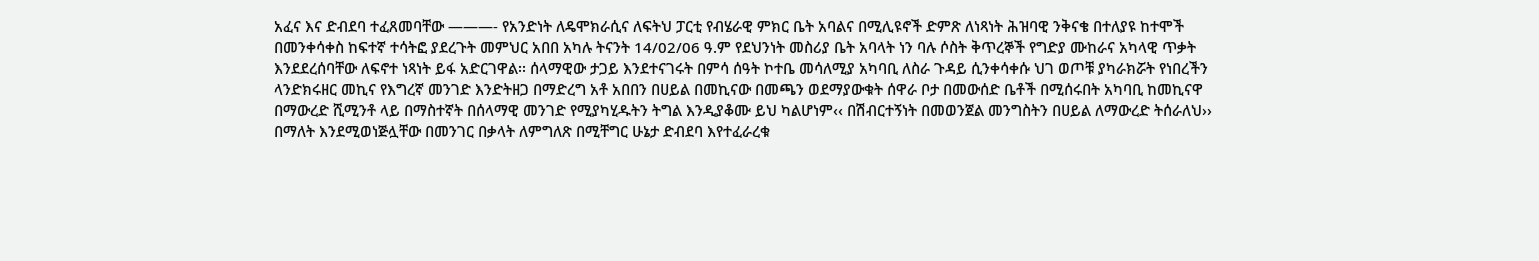አፈና እና ድብደባ ተፈጸመባቸው ———- የአንድነት ለዴሞክራሲና ለፍትህ ፓርቲ የብሄራዊ ምክር ቤት አባልና በሚሊዩኖች ድምጽ ለነጻነት ሕዝባዊ ንቅናቄ በተለያዩ ከተሞች በመንቀሳቀስ ከፍተኛ ተሳትፎ ያደረጉት መምህር አበበ አካሉ ትናንት 14/02/06 ዓ.ም የደህንነት መስሪያ ቤት አባላት ነን ባሉ ሶስት ቅጥረኞች የግድያ ሙከራና አካላዊ ጥቃት እንደደረሰባቸው ለፍኖተ ነጻነት ይፋ አድርገዋል፡፡ ሰላማዊው ታጋይ እንደተናገሩት በምሳ ሰዓት ኮተቤ መሳለሚያ አካባቢ ለስራ ጉዳይ ሲንቀሳቀሱ ህገ ወጦቹ ያካራክሯት የነበረችን ላንድክሩዘር መኪና የእግረኛ መንገድ እንድትዘጋ በማድረግ አቶ አበበን በሀይል በመኪናው በመጫን ወደማያውቁት ሰዋራ ቦታ በመውሰድ ቤቶች በሚሰሩበት አካባቢ ከመኪናዋ በማውረድ ሺሚንቶ ላይ በማስተኛት በሰላማዊ መንገድ የሚያካሂዱትን ትግል እንዲያቆሙ ይህ ካልሆነም‹‹ በሽብርተኝነት በመወንጀል መንግስትን በሀይል ለማውረድ ትሰራለህ›› በማለት እንደሚወነጅሏቸው በመንገር በቃላት ለምግለጽ በሚቸግር ሁኔታ ድብደባ እየተፈራረቁ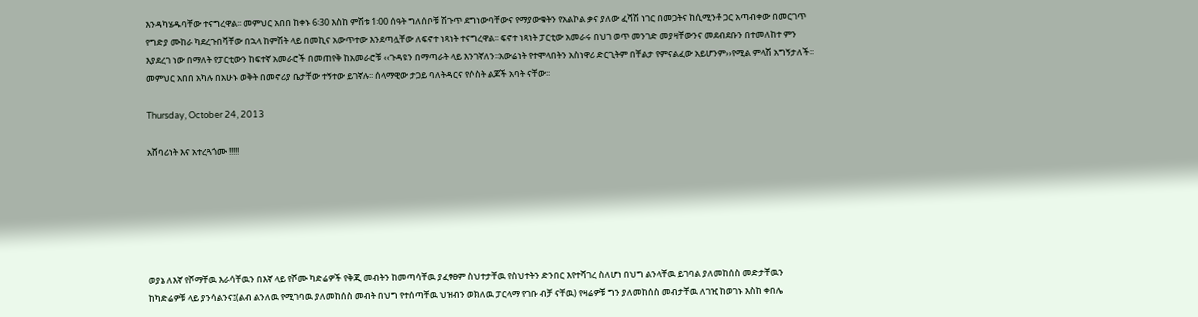እንዳካሄዱባቸው ተናግረዋል፡፡ መምህር አበበ ከቀኑ 6፡30 እስከ ምሽቱ 1፡00 ሰዓት ግለሰቦቹ ሽጉጥ ደግነውባቸውና የማያውቁትን የአልኮል ቃና ያለው ፈሻሽ ነገር በመጋትና ከሲሚንቶ ጋር አጣብቀው በመርገጥ የግድያ ሙከራ ካደረጉበቫቸው በኋላ ከምሽት ላይ በመኪና አውጥተው እንደጣሏቸው ለፍኖተ ነጻነት ተናግረዋል፡፡ ፍኖተ ነጻነት ፓርቲው አመራሩ በህገ ወጥ መንገድ መያዛቸውንና መደብደቡን በተመለከተ ምን እያደረገ ነው በማለት የፓርቲውን ከፍተኛ አመራሮች በመጠየቅ ከአመራሮቹ ‹‹ጉዳዩን በማጣራት ላይ እንገኛለን፡፡አውሬነት የተሞላበትን አስነዋሪ ድርጊትም በቸልታ የምናልፈው አይሆንም››የሚል ምላሽ አግኝታለች፡፡ መምህር አበበ አካሉ በአሁኑ ወቅት በመኖሪያ ቤታቸው ተኝተው ይገኛሉ፡፡ ሰላማዊው ታጋይ ባለትዳርና የሶስት ልጆች አባት ናቸው፡፡

Thursday, October 24, 2013

አሸባሪነት እና አተረጓጎሙ !!!!!






ወያኔ ለእኛ የሾማቸዉ እራሳቸዉን በእኛ ላይ የሾሙ ካድሬዎች የቅጂ መብትን ከመጣሳቸዉ ያፈፃፀም ስህተታቸዉ የስህተትን ድንበር እየተሻገረ ስለሆነ በህግ ልንላቸዉ ይገባል ያለመከሰስ መድታቸዉን ከካድሬዎቹ ላይ ያንሳልንና፤(ልብ ልንለዉ የሚገባዉ ያለመከሰስ መብት በህግ የተሰጣቸዉ ህዝብን ወክለዉ ፓርላማ የገቡ ብቻ ናቸዉ) የዛሬዎቹ ግን ያለመከሰስ መብታቸዉ ለገዢ ከወገኑ እስከ ቀበሌ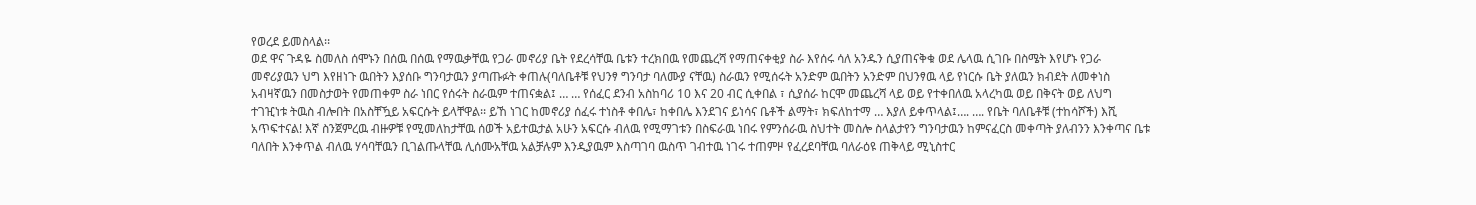የወረደ ይመስላል፡፡
ወደ ዋና ጉዳዬ ስመለስ ሰሞኑን በሰዉ በሰዉ የማዉቃቸዉ የጋራ መኖሪያ ቤት የደረሳቸዉ ቤቱን ተረክበዉ የመጨረሻ የማጠናቀቂያ ስራ እየሰሩ ሳለ አንዱን ሲያጠናቅቁ ወደ ሌላዉ ሲገቡ በስሜት እየሆኑ የጋራ መኖሪያዉን ህግ እየዘነጉ ዉበትን እያሰቡ ግንባታዉን ያጣጡፉት ቀጠሉ(ባለቤቶቹ የህንፃ ግንባታ ባለሙያ ናቸዉ) ስራዉን የሚሰሩት አንድም ዉበትን አንድም በህንፃዉ ላይ የነርሱ ቤት ያለዉን ክብደት ለመቀነስ አብዛኛዉን በመስታወት የመጠቀም ስራ ነበር የሰሩት ስራዉም ተጠናቋል፤ … … የሰፈር ደንብ አስከባሪ 10 እና 20 ብር ሲቀበል ፣ ሲያሰራ ከርሞ መጨረሻ ላይ ወይ የተቀበለዉ አላረካዉ ወይ በቅናት ወይ ለህግ ተገዢነቱ ትዉስ ብሎበት በአስቸዃይ አፍርሱት ይላቸዋል፡፡ ይኸ ነገር ከመኖሪያ ሰፈሩ ተነስቶ ቀበሌ፣ ከቀበሌ እንደገና ይነሳና ቤቶች ልማት፣ ክፍለከተማ … እያለ ይቀጥላል፤…. …. የቤት ባለቤቶቹ (ተከሳሾች) እሺ አጥፍተናል! እኛ ስንጀምረዉ ብዙዎቹ የሚመለከታቸዉ ሰወች አይተዉታል አሁን አፍርሱ ብለዉ የሚማገቱን በስፍራዉ ነበሩ የምንሰራዉ ስህተት መስሎ ስላልታየን ግንባታዉን ከምናፈርስ መቀጣት ያለብንን እንቀጣና ቤቱ ባለበት እንቀጥል ብለዉ ሃሳባቸዉን ቢገልጡላቸዉ ሊሰሙአቸዉ አልቻሉም እንዲያዉም እስጣገባ ዉስጥ ገብተዉ ነገሩ ተጠምዞ የፈረደባቸዉ ባለራዕዩ ጠቅላይ ሚኒስተር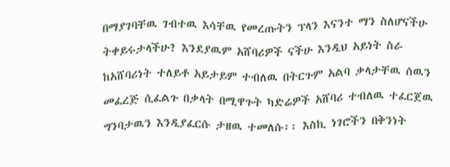በማያገባቸዉ ገብተዉ እሳቸዉ የመረጡትን ፕላን እናንተ ማን ስለሆናችሁ ትቀይሩታላችሁ? እንደያዉም አሸባሪዎች ናችሁ እንዲህ አይነት ስራ ከአሸባሪነት ተለይቶ አይታይም ተብለዉ በትርጉም አልባ ቃላታቸዉ ሰዉን መፈረጅ ሲፈልጉ በቃላት በሚዋጉት ካድሬዎች አሸባሪ ተብለዉ ተፈርጀዉ ግንባታዉን እንዲያፈርሱ ታዘዉ ተመለሱ፡፡ እስኪ ነገሮችን በቅንነት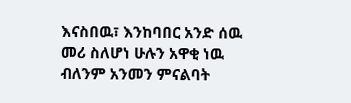እናስበዉ፣ እንከባበር አንድ ሰዉ መሪ ስለሆነ ሁሉን አዋቂ ነዉ ብለንም አንመን ምናልባት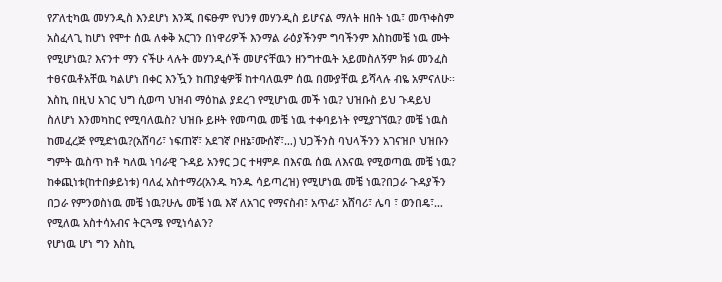የፖለቲካዉ መሃንዲስ እንደሆነ እንጂ በፍፁም የህንፃ መሃንዲስ ይሆናል ማለት ዘበት ነዉ፣ መጥቀስም አስፈላጊ ከሆነ የሞተ ሰዉ ለቀቅ አርገን በነዋሪዎች እንማል ራዕያችንም ግባችንም እስከመቼ ነዉ ሙት የሚሆነዉ? እናንተ ማን ናችሁ ላሉት መሃንዲሶች መሆናቸዉን ዘንግተዉት አይመስለኝም ክፉ መንፈስ ተፀናዉቶአቸዉ ካልሆነ በቀር እንዃን ከጠያቂዎቹ ከተባለዉም ሰዉ በሙያቸዉ ይሻላሉ ብዬ አምናለሁ፡፡
እስኪ በዚህ አገር ህግ ሲወጣ ህዝብ ማዕከል ያደረገ የሚሆነዉ መች ነዉ? ህዝቡስ ይህ ጉዳይህ ስለሆነ እንመካከር የሚባለዉስ? ህዝቡ ይዞት የመጣዉ መቼ ነዉ ተቀባይነት የሚያገኘዉ? መቼ ነዉስ ከመፈረጅ የሚድነዉ?(አሸባሪ፣ ነፍጠኛ፣ አደገኛ ቦዘኔ፣ሙሰኛ፣…) ህጋችንስ ባህላችንን አገናዝቦ ህዝቡን ግምት ዉስጥ ከቶ ካለዉ ነባራዊ ጉዳይ አንፃር ጋር ተዛምዶ በእናዉ ሰዉ ለእናዉ የሚወጣዉ መቼ ነዉ? ከቀጪነቱ(ከተበቃይነቱ) ባለፈ አስተማሪ(አንዱ ካንዱ ሳይጣረዝ) የሚሆነዉ መቼ ነዉ?በጋራ ጉዳያችን በጋራ የምንወስነዉ መቼ ነዉ?ሁሌ መቼ ነዉ እኛ ለአገር የማናስብ፣ አጥፊ፣ አሸባሪ፣ ሌባ ፣ ወንበዴ፣… የሚለዉ አስተሳአብና ትርጓሜ የሚነሳልን?
የሆነዉ ሆነ ግን እስኪ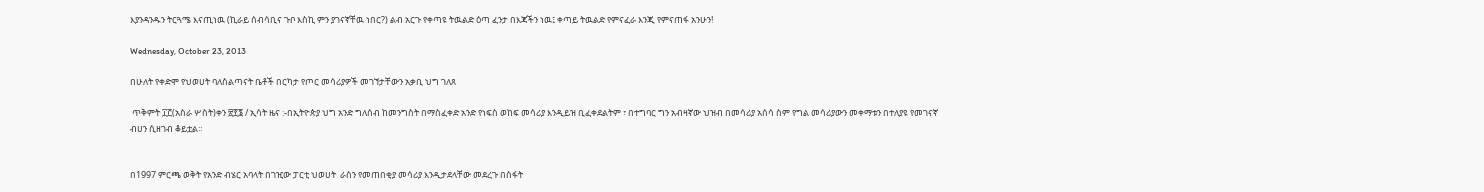እያንዳንዱን ትርጓሜ እናጢነዉ (ኪራይ ሰብሳቢና ጉቦ እስኪ ምን ያገናኛቸዉ ነበር?) ልብ አርጉ የቀጣዩ ትዉልድ ዕጣ ፈንታ በእጃችን ነዉ፤ ቀጣይ ትዉልድ የምናፈራ እንጂ የምናጠፋ አንሁን!

Wednesday, October 23, 2013

በሁለት የቀድሞ የህወሀት ባለስልጣናት ቤቶች በርካታ የጦር መሳሪያዎች መገኘታቸውን አቃቢ ህግ ገለጸ

 ጥቅምት ፲፫(አስራ ሦስት)ቀን ፳፻፮ / ኢሳት ዜና :-በኢትዮጵያ ህግ አንድ ግለሰብ ከመንግስት በማስፈቀድ አንድ የነፍስ ወከፍ መሳሪያ እንዲይዝ ቢፈቀደልትም ፣ በተግባር ግን አብዛኛው ህዝብ በመሳሪያ አሰሳ ስም የግል መሳሪያውን መቀማቱን በተለያዩ የመገናኛ ብሀን ሲዘገብ ቆይቷል።


በ1997 ምርጫ ወቅት የአንድ ብሄር አባላት በገዢው ፓርቲ ህወሀት  ራስን የመጠበቂያ መሳሪያ እንዲታደላቸው መደረጉ በስፋት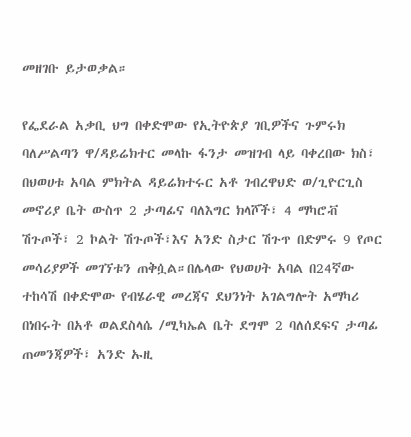መዘገቡ ይታወቃል።

የፌደራል አቃቢ ህግ በቀድሞው የኢትዮጵያ ገቢዎችና ጉምሩክ ባለሥልጣን ዋ/ዳይሬክተር መላኩ ፋንታ መዝገብ ላይ ባቀረበው ክስ፣ በህወሀቱ አባል ምክትል ዳይሬክተሩር አቶ ገብረዋህድ ወ/ጊዮርጊስ መኖሪያ ቤት ውስጥ 2 ታጣፊና ባለእግር ክላሾች፣ 4 ማካሮቭ ሽጉጦች፣ 2 ኮልት ሽጉጦች፣እና አንድ ስታር ሽጉጥ በድምሩ 9 የጦር መሳሪያዎች መገኘቱን ጠቅሷል።በሌላው የህወሀት አባል በ24ኛው ተከሳሽ በቀድሞው የብሄራዊ መረጃና ደህንነት አገልግሎት አማካሪ በነበሩት በአቶ ወልደስላሴ /ሚካኤል ቤት ደግሞ 2 ባለሰደፍና ታጣፊ ጠመንጃዎች፣ አንድ ኡዚ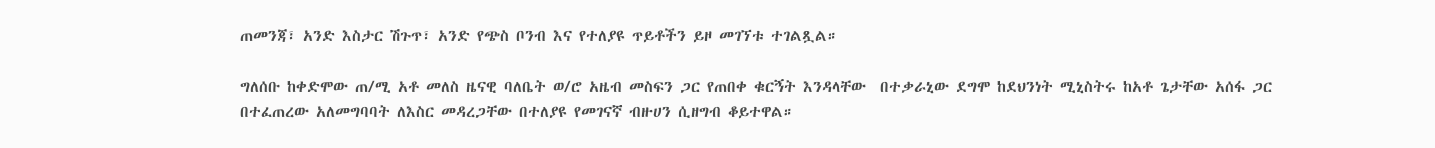ጠመንጃ፣ አንድ እስታር ሽጉጥ፣ አንድ የጭስ ቦንብ እና የተለያዩ ጥይቶችን ይዞ መገኘቱ ተገልጿል።

ግለሰቡ ከቀድሞው ጠ/ሚ አቶ መለስ ዜናዊ ባለቤት ወ/ሮ አዜብ መስፍን ጋር የጠበቀ ቁርኝት እንዳላቸው  በተቃራኒው ደግሞ ከደህንነት ሚኒስትሩ ከአቶ ጌታቸው አሰፋ ጋር በተፈጠረው አለመግባባት ለእስር መዳረጋቸው በተለያዩ የመገናኛ ብዙሀን ሲዘግብ ቆይተዋል።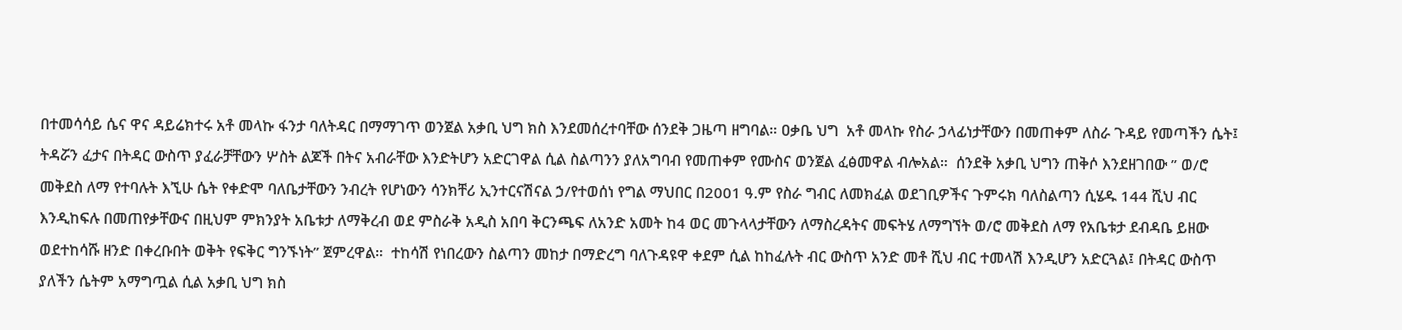በተመሳሳይ ሴና ዋና ዳይሬክተሩ አቶ መላኩ ፋንታ ባለትዳር በማማገጥ ወንጀል አቃቢ ህግ ክስ እንደመሰረተባቸው ሰንደቅ ጋዜጣ ዘግባል። ዐቃቤ ህግ  አቶ መላኩ የስራ ኃላፊነታቸውን በመጠቀም ለስራ ጉዳይ የመጣችን ሴት፤ ትዳሯን ፈታና በትዳር ውስጥ ያፈራቻቸውን ሦስት ልጆች በትና አብራቸው እንድትሆን አድርገዋል ሲል ስልጣንን ያለአግባብ የመጠቀም የሙስና ወንጀል ፈፅመዋል ብሎአል።  ሰንደቅ አቃቢ ህግን ጠቅሶ እንደዘገበው ” ወ/ሮ መቅደስ ለማ የተባሉት እኚሁ ሴት የቀድሞ ባለቤታቸውን ንብረት የሆነውን ሳንክቸሪ ኢንተርናሽናል ኃ/የተወሰነ የግል ማህበር በ2001 ዓ.ም የስራ ግብር ለመክፈል ወደገቢዎችና ጉምሩክ ባለስልጣን ሲሄዱ 144 ሺህ ብር እንዲከፍሉ በመጠየቃቸውና በዚህም ምክንያት አቤቱታ ለማቅረብ ወደ ምስራቅ አዲስ አበባ ቅርንጫፍ ለአንድ አመት ከ4 ወር መጉላላታቸውን ለማስረዳትና መፍትሄ ለማግኘት ወ/ሮ መቅደስ ለማ የአቤቱታ ደብዳቤ ይዘው ወደተከሳሹ ዘንድ በቀረቡበት ወቅት የፍቅር ግንኙነት” ጀምረዋል።  ተከሳሽ የነበረውን ስልጣን መከታ በማድረግ ባለጉዳዩዋ ቀደም ሲል ከከፈሉት ብር ውስጥ አንድ መቶ ሺህ ብር ተመላሽ እንዲሆን አድርጓል፤ በትዳር ውስጥ ያለችን ሴትም አማግጧል ሲል አቃቢ ህግ ክስ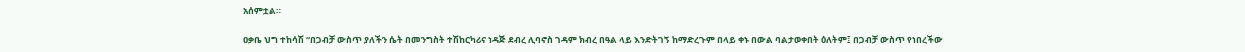አሰምቷል።

ዐቃቤ ህግ ተከሳሽ “በጋብቻ ውስጥ ያለችን ሴት በመንግስት ተሽከርካሪና ነዳጅ ደብረ ሊባኖስ ገዳም ክብረ በዓል ላይ እንድትገኝ ከማድረጉም በላይ ቀኑ በውል ባልታወቀበት ዕለትም፤ በጋብቻ ውስጥ የነበረችው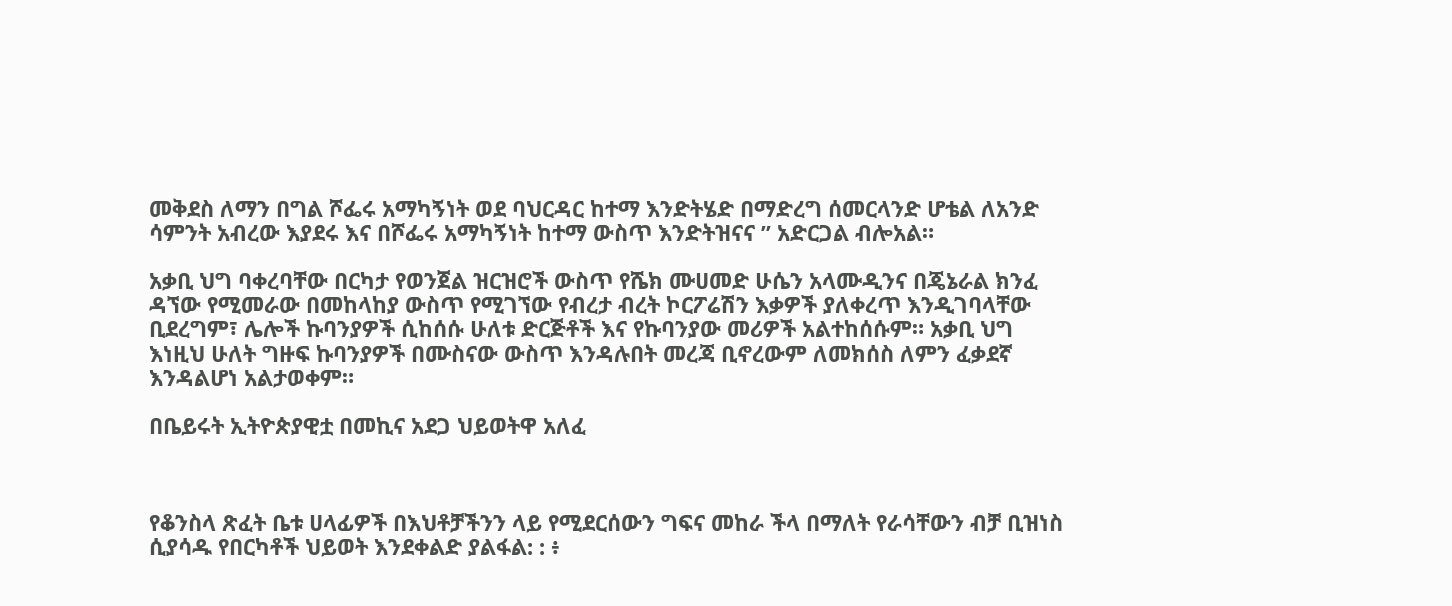መቅደስ ለማን በግል ሾፌሩ አማካኝነት ወደ ባህርዳር ከተማ እንድትሄድ በማድረግ ሰመርላንድ ሆቴል ለአንድ ሳምንት አብረው እያደሩ እና በሾፌሩ አማካኝነት ከተማ ውስጥ እንድትዝናና ” አድርጋል ብሎአል።

አቃቢ ህግ ባቀረባቸው በርካታ የወንጀል ዝርዝሮች ውስጥ የሼክ ሙሀመድ ሁሴን አላሙዲንና በጄኔራል ክንፈ ዳኘው የሚመራው በመከላከያ ውስጥ የሚገኘው የብረታ ብረት ኮርፖሬሽን እቃዎች ያለቀረጥ እንዲገባላቸው ቢደረግም፣ ሌሎች ኩባንያዎች ሲከሰሱ ሁለቱ ድርጅቶች እና የኩባንያው መሪዎች አልተከሰሱም። አቃቢ ህግ እነዚህ ሁለት ግዙፍ ኩባንያዎች በሙስናው ውስጥ እንዳሉበት መረጃ ቢኖረውም ለመክሰስ ለምን ፈቃደኛ እንዳልሆነ አልታወቀም።

በቤይሩት ኢትዮጵያዊቷ በመኪና አደጋ ህይወትዋ አለፈ



የቆንስላ ጽፈት ቤቱ ሀላፊዎች በእህቶቻችንን ላይ የሚደርሰውን ግፍና መከራ ችላ በማለት የራሳቸውን ብቻ ቢዝነስ ሲያሳዱ የበርካቶች ህይወት እንደቀልድ ያልፋል: : ፥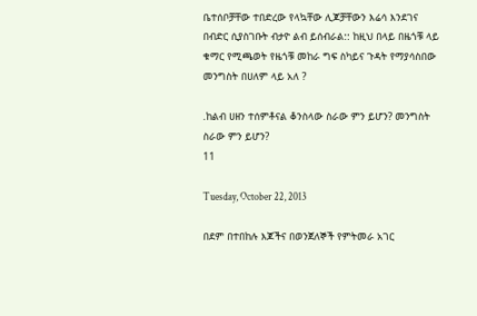ቤተሰቦቻቸው ተበድረው የላኳቸው ሊጆቻቸውን እሬሳ እንደገና በብድር ሲያስገቡት ብታዮ ልብ ይሰብራል:: ከዚህ በላይ በዜጎቹ ላይ ቁማር የሚጫወት የዜጎቹ መከራ ግፍ ስካይና ጉዳት የማያሳስበው መንግስት በሀለም ላይ አለ ?

.ከልብ ሀዘን ተሰምቶናል ቆንስላው ስራው ምን ይሆን? መንግስት ስራው ምን ይሆን?
11

Tuesday, October 22, 2013

በደም በተበከሉ እጆችና በወንጀለኞች የምትመራ አገር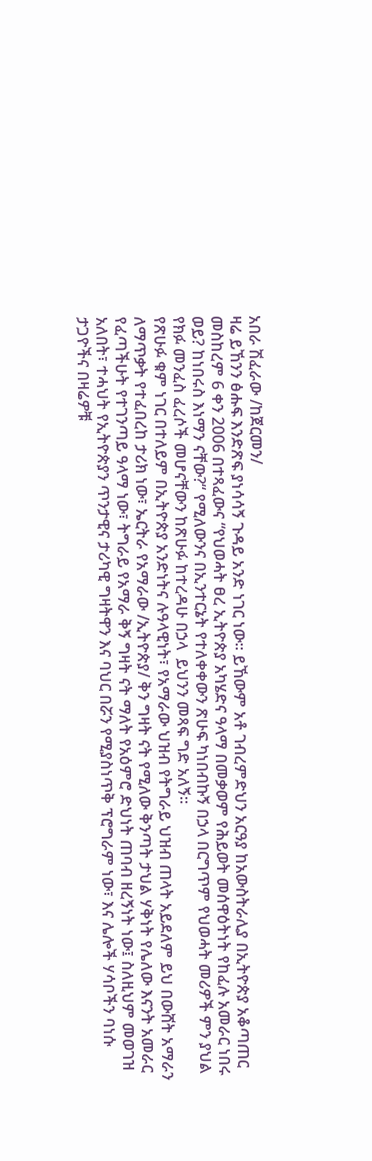አበራ ሽፈራው /ከጀርመን/
ዛሬ ይኸንን ፅሑፍ እንድጽፍ ያነሳሳኝ ጉዳይ አንድ ነገር ነው። ይኸውም አቶ ገብረምድህን አርዓያ ከአውስትራሊያ በኢትዮጵያ አቆጣጠር መስከረም 6 ቀን 2006 በተጻፈውና “የህወሓት ፀረ ኢትዮጵያ አካሄድና ዓላማ በመቃወም የሕይወት መሰዋዕትነት የከፈሉ አመራር ነበሩ ወይ? ከነበሩስ እነማን ናቸው?“ የሚለውንና በኢንተርኔት የተለቀቀውን ጽሁፍ ካነበብኩኝ በኃላ በርግጥም የህወሓት መሪዎች ምን ያህል የክፉ መንፈስ ፈረሶች መሆናቸውን ከጽሁፉ ከተረዳሁ በኃላ  ይህንን መጻፍ ግድ አለኝ።
የጽሁፉ ቁም ነገር በተለይም በኢትዮጵያ አንድነትና ሉዓላዊነት፣ የአማራው ህዝብ የትግራይ ህዝብ ጠላት አይደለም ይህ በውሸት አማራን ለማጥቃት የተፈበረከ ታሪክ ነው፣ ኤርትራ የአማራው /ኢትዮጵያ/ ቅን ግዛት ናት የሚለው ቅንጣት ታህል ሃቅነት የሌለው እናንት አመራር የፈጣችሁት የተገንጣይ ዓላማ ነው፣ ትግራይ የአማራ ቅኝ ግዛት ናት ማለት የአዕምሮ ድህነት ጠባብ ዘረኝነት ነው፤ ስለዚህም መወገዝ አለበት፣ ተሓህት የኢትዮጵያን ጥንታዊና ታሪካዊ ግዛትዋን እና ባህር በሯን የሚያስነጥቅ ፕሮግራም ነው፣ እና ሌሎች ሃሳቦችን ባነሱ ታጋዮችና በዛሬዎቹ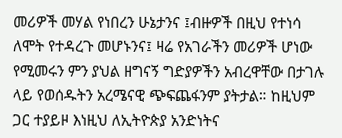መሪዎች መሃል የነበረን ሁኔታንና ፤ብዙዎች በዚህ የተነሳ ለሞት የተዳረጉ መሆኑንና፤ ዛሬ የአገራችን መሪዎች ሆነው የሚመሩን ምን ያህል ዘግናኝ ግድያዎችን አብረዋቸው በታገሉ ላይ የወሰዱትን አረሜናዊ ጭፍጨፋንም ያትታል። ከዚህም ጋር ተያይዞ እነዚህ ለኢትዮጵያ አንድነትና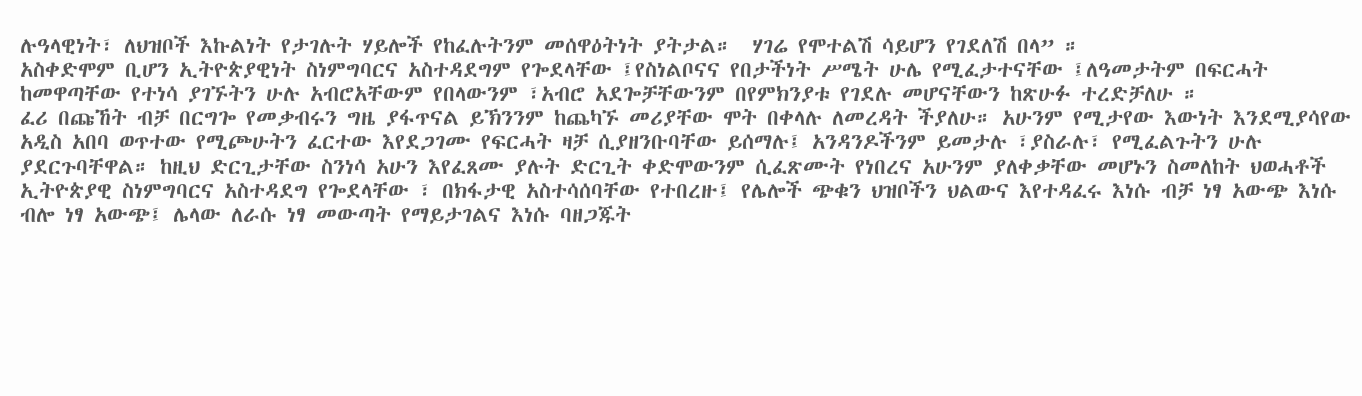ሉዓላዊነት፣ ለህዝቦች እኩልነት የታገሉት ሃይሎች የከፈሉትንም መሰዋዕትነት ያትታል።  ሃገሬ የሞተልሽ ሳይሆን የገደለሽ በላ” ።
አስቀድሞም ቢሆን ኢትዮጵያዊነት ስነምግባርና አስተዳደግም የጐደላቸው ፤የስነልቦናና የበታችነት ሥሜት ሁሌ የሚፈታተናቸው ፤ለዓመታትም በፍርሓት ከመዋጣቸው የተነሳ ያገኙትን ሁሉ አብሮአቸውም የበላውንም ፣አብሮ አደጐቻቸውንም በየምክንያቱ የገደሉ መሆናቸውን ከጽሁፉ ተረድቻለሁ ።
ፈሪ በጩኸት ብቻ በርግጐ የመቃብሩን ግዜ ያፋጥናል ይኽንንም ከጨካኙ መሪያቸው ሞት በቀላሉ ለመረዳት ችያለሁ። አሁንም የሚታየው እውነት እንደሚያሳየው አዲስ አበባ ወጥተው የሚጮሁትን ፈርተው እየደጋገሙ የፍርሓት ዛቻ ሲያዘንቡባቸው ይሰማሉ፤ አንዳንዶችንም ይመታሉ ፣ያስራሉ፣ የሚፈልጉትን ሁሉ ያደርጉባቸዋል። ከዚህ ድርጊታቸው ስንነሳ አሁን እየፈጸሙ ያሉት ድርጊት ቀድሞውንም ሲፈጽሙት የነበረና አሁንም ያለቀቃቸው መሆኑን ስመለከት ህወሓቶች ኢትዮጵያዊ ስነምግባርና አስተዳደግ የጐደላቸው ፣ በክፋታዊ አስተሳሰባቸው የተበረዙ፤ የሌሎች ጭቁን ህዝቦችን ህልውና እየተዳፈሩ እነሱ ብቻ ነፃ አውጭ እነሱ ብሎ ነፃ አውጭ፤ ሌላው ለራሱ ነፃ መውጣት የማይታገልና እነሱ ባዘጋጁት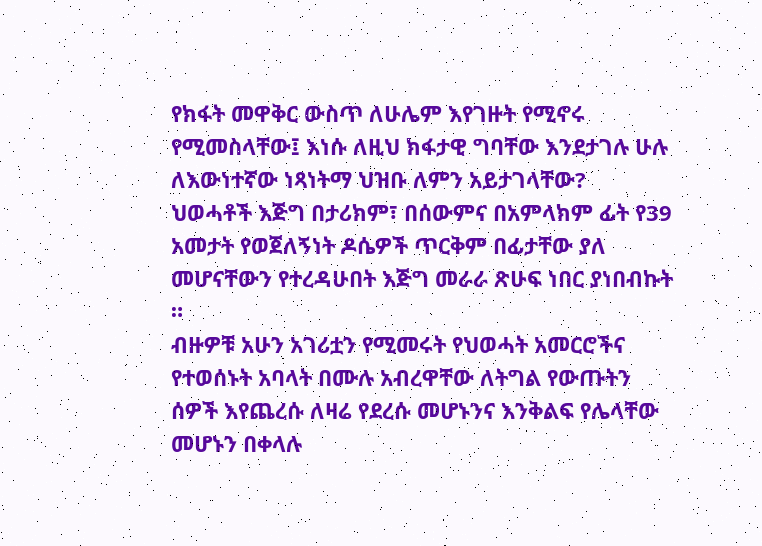የክፋት መዋቅር ውስጥ ለሁሌም እየገዙት የሚኖሩ የሚመስላቸው፤ እነሱ ለዚህ ክፋታዊ ግባቸው እንደታገሉ ሁሉ ለእውነተኛው ነጻነትማ ህዝቡ ለምን አይታገላቸው?
ህወሓቶች እጅግ በታሪክም፣ በሰውምና በአምላክም ፊት የ39 አመታት የወጀለኝነት ዶሴዎች ጥርቅም በፊታቸው ያለ መሆናቸውን የተረዳሁበት እጅግ መራራ ጽሁፍ ነበር ያነበብኩት ።
ብዙዎቹ አሁን አገሪቷን የሚመሩት የህወሓት አመርሮችና የተወሰኑት አባላት በሙሉ አብረዋቸው ለትግል የውጡትን ሰዎች እየጨረሱ ለዛሬ የደረሱ መሆኑንና እንቅልፍ የሌላቸው መሆኑን በቀላሉ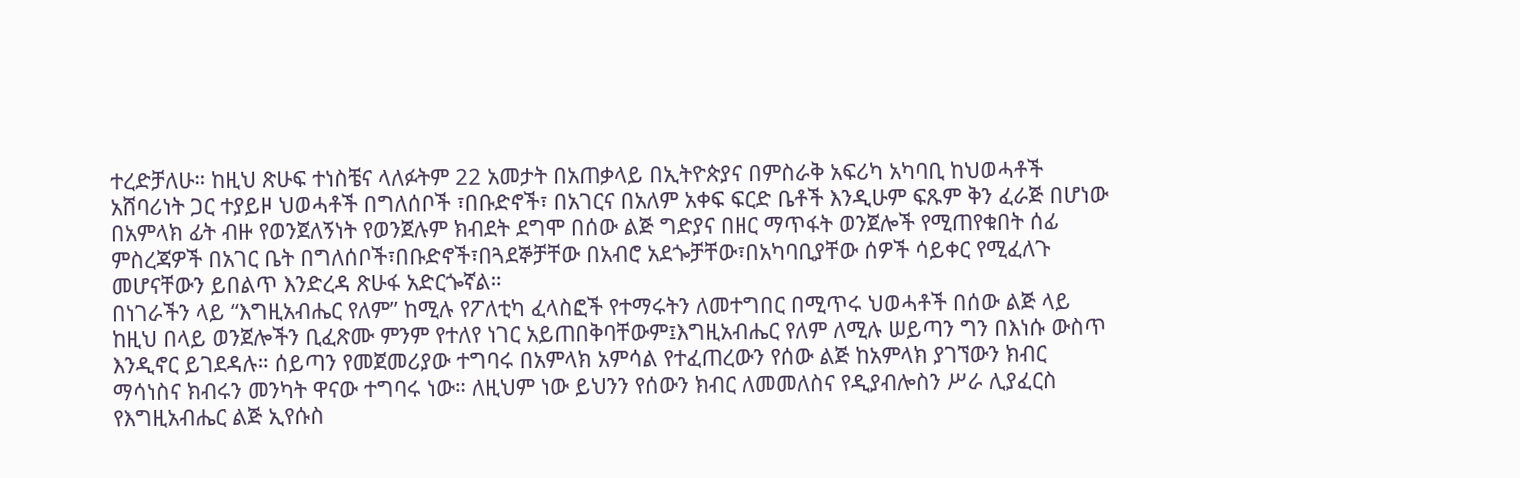ተረድቻለሁ። ከዚህ ጽሁፍ ተነስቼና ላለፉትም 22 አመታት በአጠቃላይ በኢትዮጵያና በምስራቅ አፍሪካ አካባቢ ከህወሓቶች አሸባሪነት ጋር ተያይዞ ህወሓቶች በግለሰቦች ፣በቡድኖች፣ በአገርና በአለም አቀፍ ፍርድ ቤቶች እንዲሁም ፍጹም ቅን ፈራጅ በሆነው በአምላክ ፊት ብዙ የወንጀለኝነት የወንጀሉም ክብደት ደግሞ በሰው ልጅ ግድያና በዘር ማጥፋት ወንጀሎች የሚጠየቁበት ሰፊ ምስረጃዎች በአገር ቤት በግለሰቦች፣በቡድኖች፣በጓደኞቻቸው በአብሮ አደጐቻቸው፣በአካባቢያቸው ሰዎች ሳይቀር የሚፈለጉ መሆናቸውን ይበልጥ እንድረዳ ጽሁፋ አድርጐኛል።
በነገራችን ላይ “እግዚአብሔር የለም” ከሚሉ የፖለቲካ ፈላስፎች የተማሩትን ለመተግበር በሚጥሩ ህወሓቶች በሰው ልጅ ላይ ከዚህ በላይ ወንጀሎችን ቢፈጽሙ ምንም የተለየ ነገር አይጠበቅባቸውም፤እግዚአብሔር የለም ለሚሉ ሠይጣን ግን በእነሱ ውስጥ እንዲኖር ይገደዳሉ። ሰይጣን የመጀመሪያው ተግባሩ በአምላክ አምሳል የተፈጠረውን የሰው ልጅ ከአምላክ ያገኘውን ክብር  ማሳነስና ክብሩን መንካት ዋናው ተግባሩ ነው። ለዚህም ነው ይህንን የሰውን ክብር ለመመለስና የዲያብሎስን ሥራ ሊያፈርስ የእግዚአብሔር ልጅ ኢየሱስ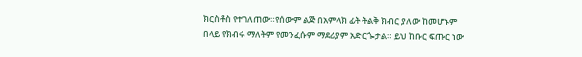ክርስቶስ የተገለጠው።የሰውም ልጅ በአምላክ ፊት ትልቅ ክብር ያለው ከመሆኑም በላይ የክብሩ ማለትም የመንፈሱም ማደሪያም አድርጐታል። ይህ ከቡር ፍጡር ነው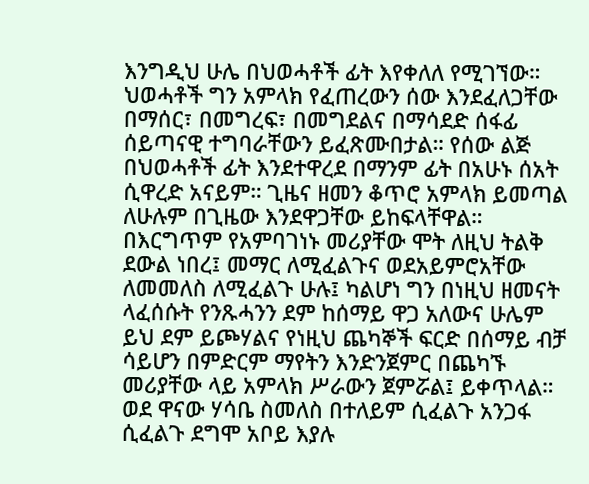እንግዲህ ሁሌ በህወሓቶች ፊት እየቀለለ የሚገኘው።
ህወሓቶች ግን አምላክ የፈጠረውን ሰው እንደፈለጋቸው በማሰር፣ በመግረፍ፣ በመግደልና በማሳደድ ሰፋፊ ሰይጣናዊ ተግባራቸውን ይፈጽሙበታል። የሰው ልጅ በህወሓቶች ፊት እንደተዋረደ በማንም ፊት በአሁኑ ሰአት ሲዋረድ አናይም። ጊዜና ዘመን ቆጥሮ አምላክ ይመጣል ለሁሉም በጊዜው እንደዋጋቸው ይከፍላቸዋል። በእርግጥም የአምባገነኑ መሪያቸው ሞት ለዚህ ትልቅ ደውል ነበረ፤ መማር ለሚፈልጉና ወደአይምሮአቸው ለመመለስ ለሚፈልጉ ሁሉ፤ ካልሆነ ግን በነዚህ ዘመናት ላፈሰሱት የንጹሓንን ደም ከሰማይ ዋጋ አለውና ሁሌም ይህ ደም ይጮሃልና የነዚህ ጨካኞች ፍርድ በሰማይ ብቻ ሳይሆን በምድርም ማየትን እንድንጀምር በጨካኙ መሪያቸው ላይ አምላክ ሥራውን ጀምሯል፤ ይቀጥላል።
ወደ ዋናው ሃሳቤ ስመለስ በተለይም ሲፈልጉ አንጋፋ ሲፈልጉ ደግሞ አቦይ እያሉ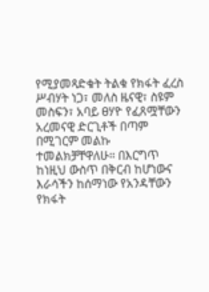የሚያመጻድቁት ትልቁ የክፋት ፈረስ ሥብሃት ነጋ፣ መለስ ዜናዊ፣ ስዩም መስፍን፣ አባይ ፀሃዮ የፈጸሟቸውን አረመናዊ ድርጊቶች በጣም በሚገርም መልኩ ተመልክቻቸዋለሁ። በእርግጥ ከነዚህ ውስጥ በቅርብ ከሆነውና እራሳችን ከሰማነው የአንዳቸውን የክፋት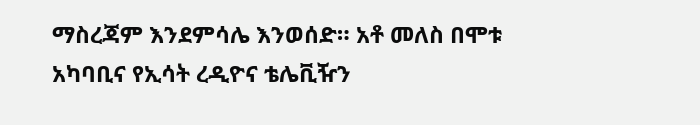ማስረጃም እንደምሳሌ እንወሰድ። አቶ መለስ በሞቱ አካባቢና የኢሳት ረዲዮና ቴሌቪዥን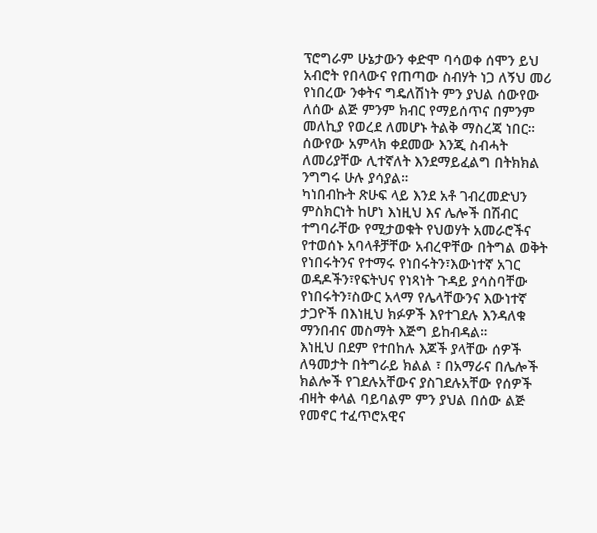ፕሮግራም ሁኔታውን ቀድሞ ባሳወቀ ሰሞን ይህ አብሮት የበላውና የጠጣው ስብሃት ነጋ ለኝህ መሪ የነበረው ንቀትና ግዴለሽነት ምን ያህል ሰውየው ለሰው ልጅ ምንም ክብር የማይሰጥና በምንም መለኪያ የወረደ ለመሆኑ ትልቅ ማስረጃ ነበር። ሰውየው አምላክ ቀደመው እንጂ ስብሓት ለመሪያቸው ሊተኛለት እንደማይፈልግ በትክክል ንግግሩ ሁሉ ያሳያል።
ካነበብኩት ጽሁፍ ላይ እንደ አቶ ገብረመድህን ምስክርነት ከሆነ እነዚህ እና ሌሎች በሽብር ተግባራቸው የሚታወቁት የህወሃት አመራሮችና  የተወሰኑ አባላቶቻቸው አብረዋቸው በትግል ወቅት የነበሩትንና የተማሩ የነበሩትን፣እውነተኛ አገር ወዳዶችን፣የፍትህና የነጻነት ጉዳይ ያሳስባቸው የነበሩትን፣ስውር አላማ የሌላቸውንና እውነተኛ ታጋዮች በእነዚህ ክፉዎች እየተገደሉ እንዳለቁ ማንበብና መስማት እጅግ ይከብዳል።
እነዚህ በደም የተበከሉ እጆች ያላቸው ሰዎች ለዓመታት በትግራይ ክልል ፣ በአማራና በሌሎች ክልሎች የገደሉአቸውና ያስገደሉአቸው የሰዎች ብዛት ቀላል ባይባልም ምን ያህል በሰው ልጅ የመኖር ተፈጥሮአዊና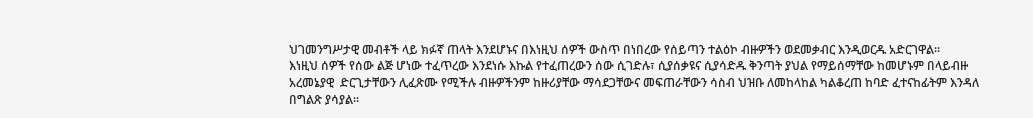ህገመንግሥታዊ መብቶች ላይ ክፉኛ ጠላት እንደሆኑና በእነዚህ ሰዎች ውስጥ በነበረው የሰይጣን ተልዕኮ ብዙዎችን ወደመቃብር እንዲወርዱ አድርገዋል።
እነዚህ ሰዎች የሰው ልጅ ሆነው ተፈጥረው እንደነሱ እኩል የተፈጠረውን ሰው ሲገድሉ፣ ሲያሰቃዩና ሲያሳድዱ ቅንጣት ያህል የማይሰማቸው ከመሆኑም በላይብዙ አረመኔያዊ  ድርጊታቸውን ሊፈጽሙ የሚችሉ ብዙዎችንም ከዙሪያቸው ማሳደጋቸውና መፍጠራቸውን ሳስብ ህዝቡ ለመከላከል ካልቆረጠ ከባድ ፈተናከፊትም እንዳለ በግልጽ ያሳያል።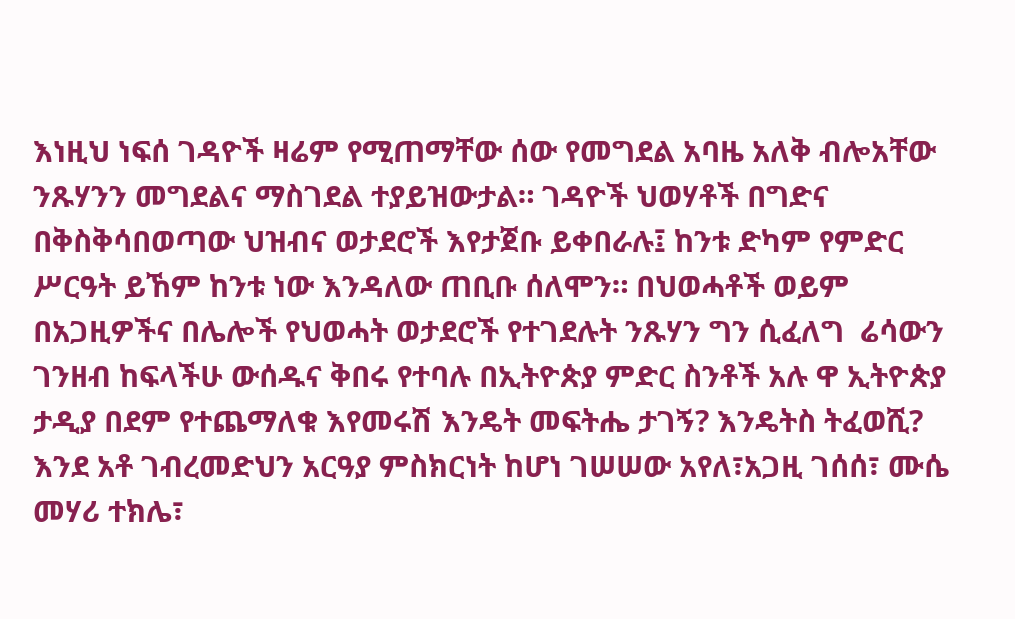እነዚህ ነፍሰ ገዳዮች ዛሬም የሚጠማቸው ሰው የመግደል አባዜ አለቅ ብሎአቸው ንጹሃንን መግደልና ማስገደል ተያይዝውታል። ገዳዮች ህወሃቶች በግድና በቅስቅሳበወጣው ህዝብና ወታደሮች እየታጀቡ ይቀበራሉ፤ ከንቱ ድካም የምድር ሥርዓት ይኸም ከንቱ ነው እንዳለው ጠቢቡ ሰለሞን። በህወሓቶች ወይም በአጋዚዎችና በሌሎች የህወሓት ወታደሮች የተገደሉት ንጹሃን ግን ሲፈለግ  ሬሳውን ገንዘብ ከፍላችሁ ውሰዱና ቅበሩ የተባሉ በኢትዮጵያ ምድር ስንቶች አሉ ዋ ኢትዮጵያ ታዲያ በደም የተጨማለቁ እየመሩሽ እንዴት መፍትሔ ታገኝ? እንዴትስ ትፈወሺ?
እንደ አቶ ገብረመድህን አርዓያ ምስክርነት ከሆነ ገሠሠው አየለ፣አጋዚ ገሰሰ፣ ሙሴ መሃሪ ተክሌ፣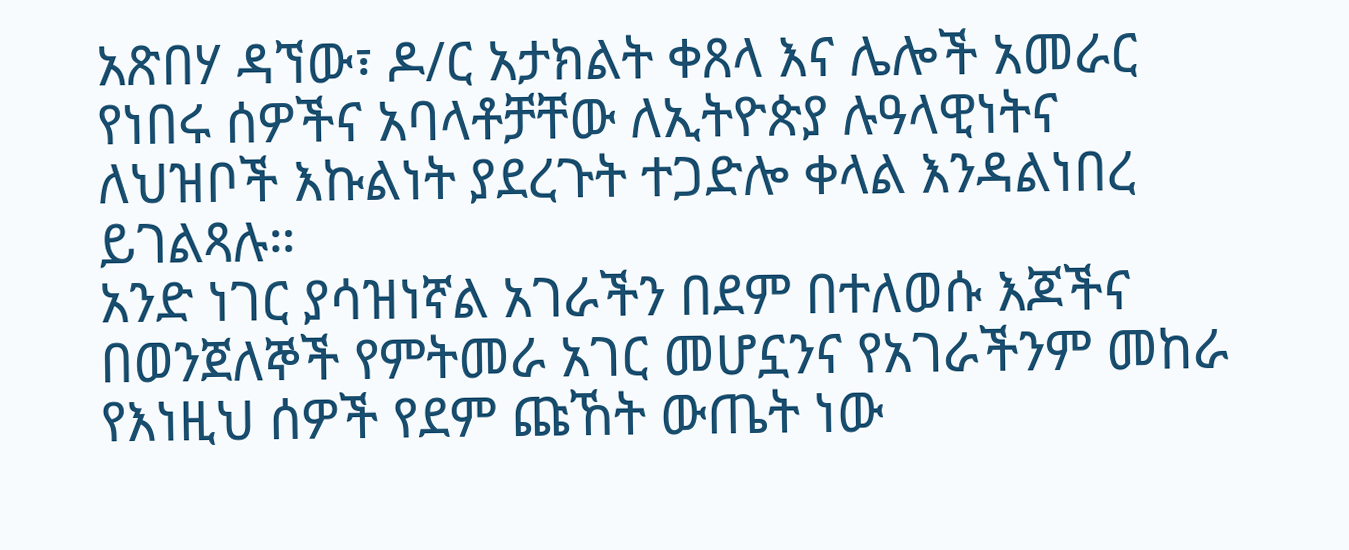አጽበሃ ዳኘው፣ ዶ/ር አታክልት ቀጸላ እና ሌሎች አመራር የነበሩ ሰዎችና አባላቶቻቸው ለኢትዮጵያ ሉዓላዊነትና ለህዝቦች እኩልነት ያደረጉት ተጋድሎ ቀላል እንዳልነበረ ይገልጻሉ።
አንድ ነገር ያሳዝነኛል አገራችን በደም በተለወሱ እጆችና በወንጀለኞች የምትመራ አገር መሆኗንና የአገራችንም መከራ የእነዚህ ሰዎች የደም ጩኸት ውጤት ነው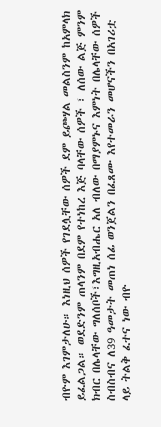ብዮም እገምታለሁ። እነዚህ ሰዎች የገደሏቸው ሰዎች ደም ይጮሃል መልስንም ከአምላክ ይፈልጋል። ወደድንም ጠላንም በደም የተነከረ እጅ ባላቸው ሰዎች ፣ ለሰው ልጅ ምንም ክብር በሌላቸው ግለሰቦች፣እግዚአብሔር አለ ብለው በማያምኑና እምነት በሌላቸው ሰዎች ስብስብና ለ39 ዓመታት መጠነ ሰፊ ወንጀልን በፈጸሙ እየተመራን መሆናችን በአገሪቷ ላይ ትልቅ ፈተና ነው ብዮ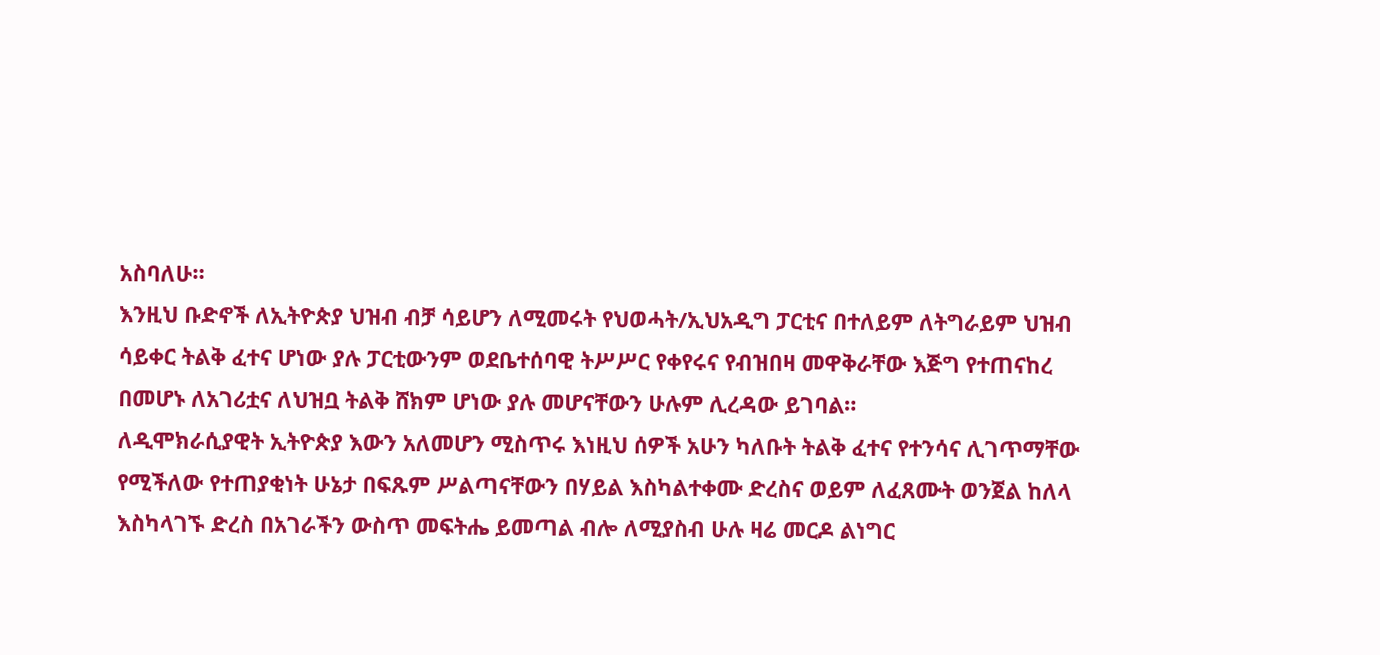አስባለሁ።
እንዚህ ቡድኖች ለኢትዮጵያ ህዝብ ብቻ ሳይሆን ለሚመሩት የህወሓት/ኢህአዲግ ፓርቲና በተለይም ለትግራይም ህዝብ ሳይቀር ትልቅ ፈተና ሆነው ያሉ ፓርቲውንም ወደቤተሰባዊ ትሥሥር የቀየሩና የብዝበዛ መዋቅራቸው እጅግ የተጠናከረ በመሆኑ ለአገሪቷና ለህዝቧ ትልቅ ሸክም ሆነው ያሉ መሆናቸውን ሁሉም ሊረዳው ይገባል።
ለዲሞክራሲያዊት ኢትዮጵያ እውን አለመሆን ሚስጥሩ እነዚህ ሰዎች አሁን ካለቡት ትልቅ ፈተና የተንሳና ሊገጥማቸው የሚችለው የተጠያቂነት ሁኔታ በፍጹም ሥልጣናቸውን በሃይል እስካልተቀሙ ድረስና ወይም ለፈጸሙት ወንጀል ከለላ እስካላገኙ ድረስ በአገራችን ውስጥ መፍትሔ ይመጣል ብሎ ለሚያስብ ሁሉ ዛሬ መርዶ ልነግር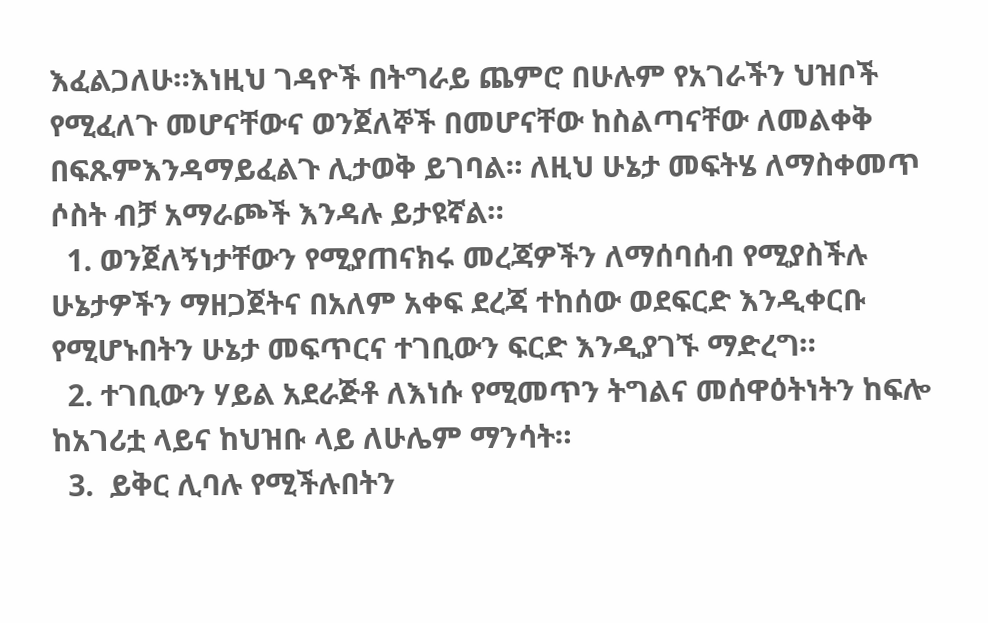እፈልጋለሁ።እነዚህ ገዳዮች በትግራይ ጨምሮ በሁሉም የአገራችን ህዝቦች የሚፈለጉ መሆናቸውና ወንጀለኞች በመሆናቸው ከስልጣናቸው ለመልቀቅ በፍጹምእንዳማይፈልጉ ሊታወቅ ይገባል። ለዚህ ሁኔታ መፍትሄ ለማስቀመጥ ሶስት ብቻ አማራጮች እንዳሉ ይታዩኛል።
  1. ወንጀለኝነታቸውን የሚያጠናክሩ መረጃዎችን ለማሰባሰብ የሚያስችሉ ሁኔታዎችን ማዘጋጀትና በአለም አቀፍ ደረጃ ተከሰው ወደፍርድ እንዲቀርቡ የሚሆኑበትን ሁኔታ መፍጥርና ተገቢውን ፍርድ እንዲያገኙ ማድረግ።
  2. ተገቢውን ሃይል አደራጅቶ ለእነሱ የሚመጥን ትግልና መሰዋዕትነትን ከፍሎ ከአገሪቷ ላይና ከህዝቡ ላይ ለሁሌም ማንሳት።
  3.  ይቅር ሊባሉ የሚችሉበትን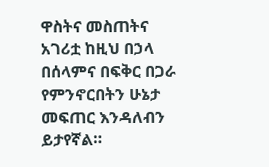ዋስትና መስጠትና አገሪቷ ከዚህ በኃላ በሰላምና በፍቅር በጋራ የምንኖርበትን ሁኔታ መፍጠር እንዳለብን ይታየኛል።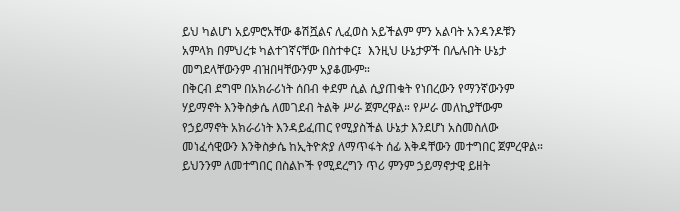ይህ ካልሆነ አይምሮአቸው ቆሽሿልና ሊፈወስ አይችልም ምን አልባት አንዳንዶቹን አምላክ በምህረቱ ካልተገኛናቸው በስተቀር፤  እንዚህ ሁኔታዎች በሌሉበት ሁኔታ መግደላቸውንም ብዝበዛቸውንም አያቆሙም።
በቅርብ ደግሞ በአክራሪነት ሰበብ ቀደም ሲል ሲያጠቁት የነበረውን የማንኛውንም ሃይማኖት እንቅስቃሴ ለመገደብ ትልቅ ሥራ ጀምረዋል። የሥራ መለኪያቸውም የኃይማኖት አክራሪነት እንዳይፈጠር የሚያስችል ሁኔታ እንደሆነ አስመስለው መነፈሳዊውን እንቅስቃሴ ከኢትዮጵያ ለማጥፋት ሰፊ እቅዳቸውን መተግበር ጀምረዋል። ይህንንም ለመተግበር በስልኮች የሚደረግን ጥሪ ምንም ኃይማኖታዊ ይዘት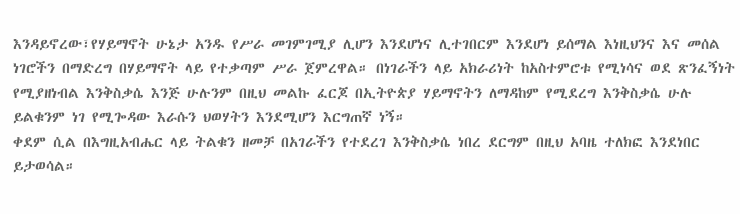እንዳይኖረው፣የሃይማኖት ሁኔታ አንዱ የሥራ መገምገሚያ ሊሆን እንደሆነና ሊተገበርም እንደሆነ ይሰማል እነዚህንና እና መሰል ነገሮችን በማድረግ በሃይማኖት ላይ የተቃጣም ሥራ ጀምረዋል። በነገራችን ላይ አክራሪነት ከአስተምሮቱ የሚነሳና ወደ ጽንፈኝነት የሚያዘነብል እንቅስቃሴ እንጅ ሁሉንም በዚህ መልኩ ፈርጆ በኢትዮጵያ ሃይማኖትን ለማዳከም የሚደረግ እንቅስቃሴ ሁሉ ይልቁንም ነገ የሚጐዳው እራሱን ህወሃትን እንደሚሆን እርግጠኛ ነኝ።
ቀደም ሲል በእግዚአብሔር ላይ ትልቁን ዘመቻ በአገራችን የተደረገ እንቅስቃሴ ነበረ ደርግም በዚህ አባዜ ተለክፎ እንደነበር ይታወሳል።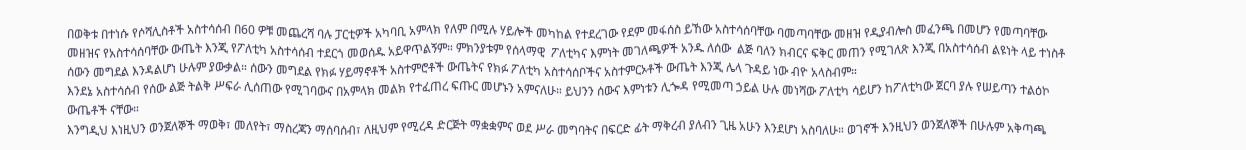በወቅቱ በተነሱ የሶሻሊስቶች አስተሳሰብ በ60 ዎቹ መጨረሻ ባሉ ፓርቲዎች አካባቢ አምላክ የለም በሚሉ ሃይሎች መካከል የተደረገው የደም መፋሰስ ይኸው አስተሳሰባቸው ባመጣባቸው መዘዝ የዲያብሎስ መፈንጫ በመሆን የመጣባቸው መዘዝና የአስተሳሰባቸው ውጤት እንጂ የፖለቲካ አስተሳሰብ ተደርጎ መወሰዱ አይዋጥልኝም። ምክንያቱም የሰላማዊ  ፖለቲካና እምነት መገለጫዎች አንዱ ለሰው  ልጅ ባለን ክብርና ፍቅር መጠን የሚገለጽ እንጂ በአስተሳሰብ ልዩነት ላይ ተነስቶ ሰውን መግደል እንዳልሆነ ሁሉም ያውቃል። ሰውን መግደል የክፉ ሃይማኖቶች አስተምሮቶች ውጤትና የክፉ ፖለቲካ አስተሳሰቦችና አስተምርኦቶች ውጤት እንጂ ሌላ ጉዳይ ነው ብዮ አላስብም።
እንደኔ አስተሳሰብ የሰው ልጅ ትልቅ ሥፍራ ሊሰጠው የሚገባውና በአምላክ መልክ የተፈጠረ ፍጡር መሆኑን አምናለሁ። ይህንን ሰውና እምነቱን ሊጐዳ የሚመጣ ኃይል ሁሉ መነሻው ፖለቲካ ሳይሆን ከፖለቲካው ጀርባ ያሉ የሠይጣን ተልዕኮ ውጤቶች ናቸው።
እንግዲህ እነዚህን ወንጀለኞች ማወቅ፣ መለየት፣ ማስረጃን ማሰባሰብ፣ ለዚህም የሚረዳ ድርጅት ማቋቋምና ወደ ሥራ መግባትና በፍርድ ፊት ማቅረብ ያለብን ጊዜ አሁን እንደሆነ አስባለሁ። ወገኖች እንዚህን ወንጀለኞች በሁሉም አቅጣጫ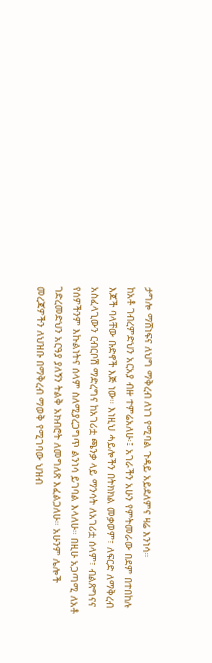ታግሎ ማሸነፍና ለህግ ማቅረብ ለነገ የሚባል ጉዳይ አይደለምና ዛሬ እንነሳ።
ከአቶ ገብረምድህን አርአያ ብዙ ተምሬአለሁ፡፤ አገራችን አሁን የምትመራው በደም በተበከሉ እጆች ባላቸው ቡድኖች እጅ ነው። እነዚህ ሓይሎችን በትክክል መቃወም፣ ለፍርድ ለማቅረብ አስፈላጊውን ርብርቦሽ ማድረግና ከአገሪቷ ጫንቃ ላይ ማንሳት ለአገሪቷ ሰላም፣ ብልጽግናና የሰዎችንም እኩልነትና ሰላም ስለሚያረጋግጥ ልንነሳ ይገባል እላለሁ። በዚሁ አጋጣሚ ለአቶ ገድረመድህን አርዓያ ያለኝን ትልቅ አክብሮት ለመግለጽ እፈልጋለሁ። አሁንም ሌሎች መረጃዎችን ለህዝቡ በማቅረብ ማወቅ የሚገባው ህዝብ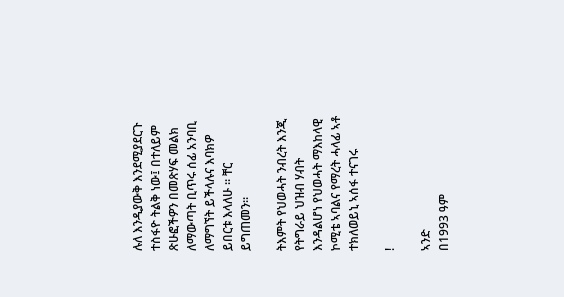ሉለ እንዲያውቅ እንደሚያደርጉ ተስፋዮ ትልቅ ነው፤ በተለይም ጽሁፎችዎን በመጽሃፍ መልክ ለማውጣት ቢጥሩ ሰፊ አንባቢ ለማግኘት ይችላሉና እባክዎ ይበርቱ እላለሁ ። ቸር ይግጠመን።

ትእምት የህወሓት ንብረት እንጂ የትግራይ ህዝብ ሃብት እንዳልሆነ የህወሓት ማእከላዊ ኮሚቴ ኣባልና የማረት ሓላፊ ኣቶ ተክለወይኒ ኣሰፋ ተናገሩ

!

ኣንድ
በ1993 ዓም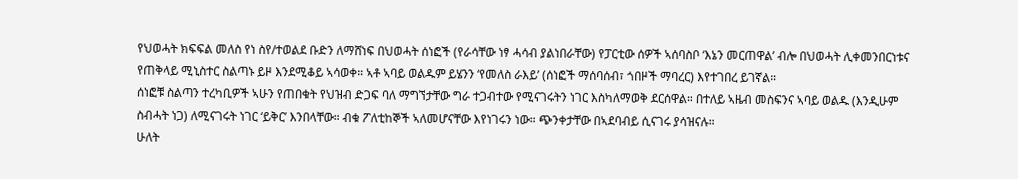የህወሓት ክፍፍል መለስ የነ ስየ/ተወልደ ቡድን ለማሸነፍ በህወሓት ሰነፎች (የራሳቸው ነፃ ሓሳብ ያልነበራቸው) የፓርቲው ሰዎች ኣሰባስቦ ‘እኔን መርጠዋል’ ብሎ በህወሓት ሊቀመንበርነቱና የጠቅላይ ሚኒስተር ስልጣኑ ይዞ እንደሚቆይ ኣሳወቀ። ኣቶ ኣባይ ወልዱም ይሄንን ‘የመለስ ራእይ’ (ሰነፎች ማሰባሰብ፣ ጎበዞች ማባረር) እየተገበረ ይገኛል።
ሰነፎቹ ስልጣን ተረካቢዎች ኣሁን የጠበቁት የህዝብ ድጋፍ ባለ ማግኘታቸው ግራ ተጋብተው የሚናገሩትን ነገር እስካለማወቅ ደርሰዋል። በተለይ ኣዜብ መስፍንና ኣባይ ወልዱ (እንዲሁም ስብሓት ነጋ) ለሚናገሩት ነገር ‘ይቅር’ እንበላቸው። ብቁ ፖለቲከኞች ኣለመሆናቸው እየነገሩን ነው። ጭንቀታቸው በኣደባብይ ሲናገሩ ያሳዝናሉ።
ሁለት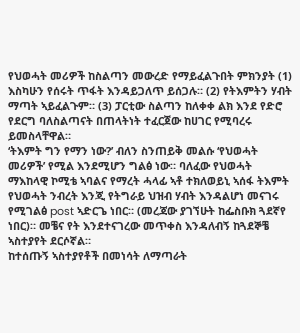የህወሓት መሪዎች ከስልጣን መውረድ የማይፈልጉበት ምክንያት (1) እስካሁን የሰሩት ጥፋት እንዳይጋለጥ ይሰጋሉ። (2) የትእምትን ሃብት ማጣት ኣይፈልጉም። (3) ፓርቲው ስልጣን ከለቀቀ ልክ እንደ የድሮ የደርግ ባለስልጣናት በጠላትነት ተፈርጀው ከሀገር የሚባረሩ ይመስላቸዋል።
‘ትእምት ግን የማን ነው?’ ብለን ስንጠይቅ መልሱ ‘የህወሓት መሪዎች’ የሚል እንደሚሆን ግልፅ ነው። ባለፈው የህወሓት ማእከላዊ ኮሚቴ ኣባልና የማረት ሓላፊ ኣቶ ተክለወይኒ ኣሰፋ ትእምት የህወሓት ንብረት እንጂ የትግራይ ህዝብ ሃብት እንዳልሆነ መናገሩ የሚገልፅ post ኣድርጌ ነበር። (መረጃው ያገኘሁት ከፌስቡክ ጓደኛየ ነበር)። መቼና የት እንደተናገረው መጥቀስ እንዳለብኝ ከጓደኞቼ ኣስተያየት ደርሶኛል።
ከተሰጡኝ ኣስተያየቶች በመነሳት ለማጣራት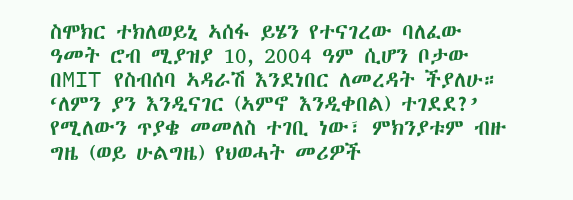ስሞክር ተክለወይኒ ኣሰፋ ይሄን የተናገረው ባለፈው ዓመት ሮብ ሚያዝያ 10, 2004 ዓም ሲሆን ቦታው በMIT የስብሰባ ኣዳራሽ እንደነበር ለመረዳት ችያለሁ። ‘ለምን ያን እንዲናገር (ኣምኖ እንዲቀበል) ተገደደ?’ የሚለውን ጥያቄ መመለስ ተገቢ ነው፣ ምክንያቱም ብዙ ግዜ (ወይ ሁልግዜ) የህወሓት መሪዎች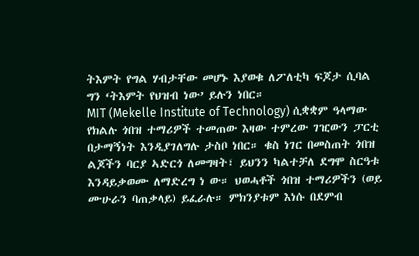ትእምት የግል ሃብታቸው መሆኑ እያወቁ ለፖለቲካ ፍጆታ ሲባል ግን ‘ትእምት የህዝብ ነው’ ይሉን ነበር።
MIT (Mekelle Institute of Technology) ሲቋቋም ዓላማው የክልሉ ጎበዝ ተማሪዎች ተመጠው እዛው ተምረው ገዢውን ፓርቲ በታማኝነት እንዲያገለግሉ ታስቦ ነበር። ቁስ ነገር በመስጠት ጎበዝ ልጆችን ባርያ ኣድርጎ ለመግዛት፣ ይህንን ካልተቻለ ደግሞ ስርዓቱ እንዳይቃወሙ ለማድረግ ነ ው። ህወሓቶች ጎበዝ ተማሪዎችን (ወይ ሙሁራን ባጠቃላይ) ይፈራሉ። ምክንያቱም እነሱ በደምብ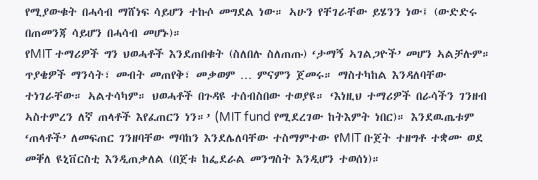የሚያውቁት በሓሳብ ማሸነፍ ሳይሆን ተኩሶ መግደል ነው። ኣሁን የቸገራቸው ይሄንን ነው፤ (ውድድሩ በጠመንጃ ሳይሆን በሓሳብ መሆኑ)።
የMIT ተማሪዎች ግን ህወሓቶች እንደጠበቁት (ስለበሉ ስለጠጡ) ‘ታማኝ ኣገልጋዮች’ መሆን ኣልቻሉም። ጥያቄዎች ማንሳት፣ መብት መጠየቅ፣ መቃወም … ምናምን ጀመሩ። ማስተካከል እንዳለባቸው ተነገራቸው። ኣልተሳካም። ህወሓቶች በጉዳዩ ተሰብስበው ተወያዩ። ‘እነዚህ ተማሪዎች በራሳችን ገንዘብ ኣስተምረን ለኛ ጠላቶች እየፈጠርን ነን።’ (MIT fund የሚደረገው ከትእምት ነበር)። እንደዉጤቱም ‘ጠላቶች’ ለመፍጠር ገንዘባቸው ማባከን እንደሌለባቸው ተስማምተው የMIT ቡጀት ተዘግቶ ተቋሙ ወደ መቐለ ዩኒቨርስቲ እንዲጠቃለል (በጀቱ ከፌደራል መንግስት እንዲሆን ተወሰነ)።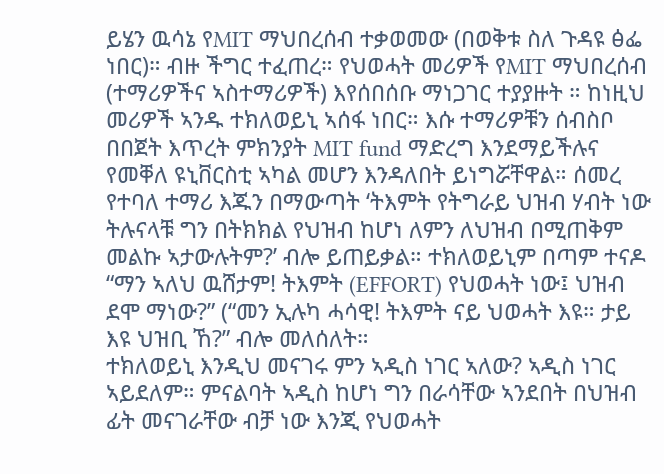ይሄን ዉሳኔ የMIT ማህበረሰብ ተቃወመው (በወቅቱ ስለ ጉዳዩ ፅፌ ነበር)። ብዙ ችግር ተፈጠረ። የህወሓት መሪዎች የMIT ማህበረሰብ (ተማሪዎችና ኣስተማሪዎች) እየሰበሰቡ ማነጋገር ተያያዙት ። ከነዚህ መሪዎች ኣንዱ ተክለወይኒ ኣሰፋ ነበር። እሱ ተማሪዎቹን ሰብስቦ በበጀት እጥረት ምክንያት MIT fund ማድረግ እንደማይችሉና የመቐለ ዩኒቨርስቲ ኣካል መሆን እንዳለበት ይነግሯቸዋል። ሰመረ የተባለ ተማሪ እጁን በማውጣት ‘ትእምት የትግራይ ህዝብ ሃብት ነው ትሉናላቹ ግን በትክክል የህዝብ ከሆነ ለምን ለህዝብ በሚጠቅም መልኩ ኣታውሉትም?’ ብሎ ይጠይቃል። ተክለወይኒም በጣም ተናዶ “ማን ኣለህ ዉሸታም! ትእምት (EFFORT) የህወሓት ነው፤ ህዝብ ደሞ ማነው?” (“መን ኢሉካ ሓሳዊ! ትእምት ናይ ህወሓት እዩ። ታይ እዩ ህዝቢ ኸ?” ብሎ መለሰለት።
ተክለወይኒ እንዲህ መናገሩ ምን ኣዲስ ነገር ኣለው? ኣዲስ ነገር ኣይደለም። ምናልባት ኣዲስ ከሆነ ግን በራሳቸው ኣንደበት በህዝብ ፊት መናገራቸው ብቻ ነው እንጂ የህወሓት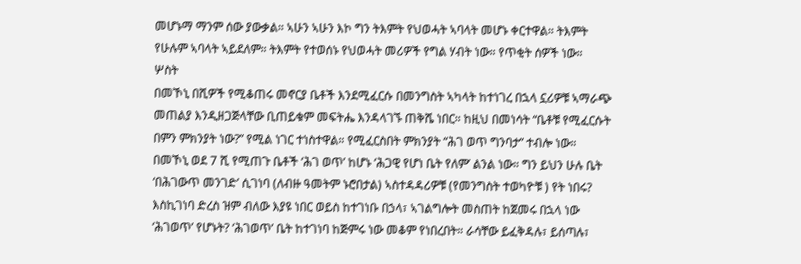መሆኑማ ማንም ሰው ያውቃል። ኣሁን ኣሁን እኮ ግን ትእምት የህወሓት ኣባላት መሆኑ ቀርተዋል። ትእምት የሁሉም ኣባላት ኣይደለም። ትእምት የተወሰኑ የህወሓት መሪዎች የግል ሃብት ነው። የጥቂት ሰዎች ነው።
ሦስት
በመኾኒ በሺዎች የሚቆጠሩ መኖርያ ቤቶች እንደሚፈርሱ በመንግስት ኣካላት ከተነገረ በኋላ ኗሪዎቹ ኣማራጭ መጠልያ እንዲዘጋጅላቸው ቢጠይቁም መፍትሔ እንዳላገኙ ጠቅሼ ነበር። ከዚህ በመነሳት “ቤቶቹ የሚፈርሱት በምን ምክንያት ነው?” የሚል ነገር ተነስተዋል። የሚፈርስበት ምክንያት “ሕገ ወጥ ግንባታ” ተብሎ ነው።
በመኾኒ ወደ 7 ሺ የሚጠጉ ቤቶች ‘ሕገ ወጥ’ ከሆኑ ‘ሕጋዊ የሆነ ቤት የለም’ ልንል ነው። ግን ይህን ሁሉ ቤት ‘በሕገውጥ መንገድ’ ሲገነባ (ለብዙ ዓመትም ኑሮበታል) ኣስተዳዳሪዎቹ (የመንግስት ተወካዮቹ ) የት ነበሩ? እስኪገነባ ድረስ ዝም ብለው እያዩ ነበር ወይስ ከተገነቡ በኃላ፣ ኣገልግሎት መስጠት ከጀመሩ በኋላ ነው ‘ሕገወጥ’ የሆኑት? ‘ሕገወጥ’ ቤት ከተገነባ ከጅምሩ ነው መቆም የነበረበት። ራሳቸው ይፈቅዳሉ፣ ይሰጣሉ፣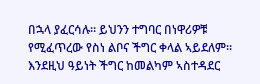በኋላ ያፈርሳሉ። ይህንን ተግባር በነዋሪዎቹ የሚፈጥረው የስነ ልቦና ችግር ቀላል ኣይደለም። እንደዚህ ዓይነት ችግር ከመልካም ኣስተዳደር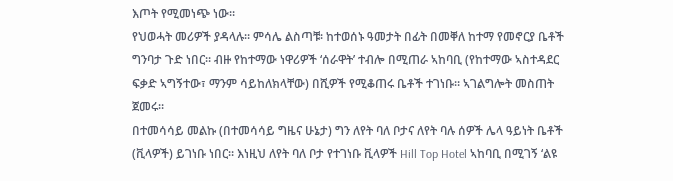እጦት የሚመነጭ ነው።
የህወሓት መሪዎች ያዳላሉ። ምሳሌ ልስጣቹ፡ ከተወሰኑ ዓመታት በፊት በመቐለ ከተማ የመኖርያ ቤቶች ግንባታ ጉድ ነበር። ብዙ የከተማው ነዋሪዎች ‘ሰራዋት’ ተብሎ በሚጠራ ኣከባቢ (የከተማው ኣስተዳደር ፍቃድ ኣግኝተው፣ ማንም ሳይከለክላቸው) በሺዎች የሚቆጠሩ ቤቶች ተገነቡ። ኣገልግሎት መስጠት ጀመሩ።
በተመሳሳይ መልኩ (በተመሳሳይ ግዜና ሁኔታ) ግን ለየት ባለ ቦታና ለየት ባሉ ሰዎች ሌላ ዓይነት ቤቶች (ቪላዎች) ይገነቡ ነበር። እነዚህ ለየት ባለ ቦታ የተገነቡ ቪላዎች Hill Top Hotel ኣከባቢ በሚገኝ ‘ልዩ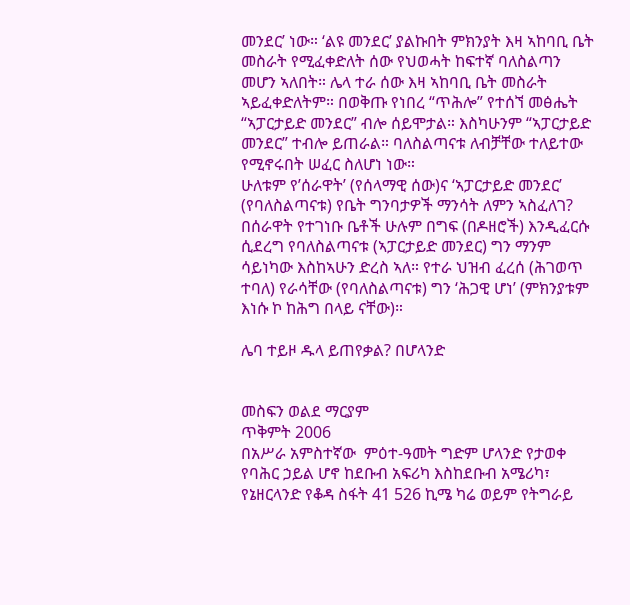መንደር’ ነው። ‘ልዩ መንደር’ ያልኩበት ምክንያት እዛ ኣከባቢ ቤት መስራት የሚፈቀድለት ሰው የህወሓት ከፍተኛ ባለስልጣን መሆን ኣለበት። ሌላ ተራ ሰው እዛ ኣከባቢ ቤት መስራት ኣይፈቀድለትም። በወቅጡ የነበረ “ጥሕሎ” የተሰኘ መፅሔት “ኣፓርታይድ መንደር” ብሎ ሰይሞታል። እስካሁንም “ኣፓርታይድ መንደር” ተብሎ ይጠራል። ባለስልጣናቱ ለብቻቸው ተለይተው የሚኖሩበት ሠፈር ስለሆነ ነው።
ሁለቱም የ’ሰራዋት’ (የሰላማዊ ሰው)ና ‘ኣፓርታይድ መንደር’ (የባለስልጣናቱ) የቤት ግንባታዎች ማንሳት ለምን ኣስፈለገ? በሰራዋት የተገነቡ ቤቶች ሁሉም በግፍ (በዶዘሮች) እንዲፈርሱ ሲደረግ የባለስልጣናቱ (ኣፓርታይድ መንደር) ግን ማንም ሳይነካው እስከኣሁን ድረስ ኣለ። የተራ ህዝብ ፈረሰ (ሕገወጥ ተባለ) የራሳቸው (የባለስልጣናቱ) ግን ‘ሕጋዊ ሆነ’ (ምክንያቱም እነሱ ኮ ከሕግ በላይ ናቸው)።

ሌባ ተይዞ ዱላ ይጠየቃል? በሆላንድ


መስፍን ወልደ ማርያም
ጥቅምት 2006
በአሥራ አምስተኛው  ምዕተ-ዓመት ግድም ሆላንድ የታወቀ የባሕር ኃይል ሆኖ ከደቡብ አፍሪካ እስከደቡብ አሜሪካ፣ የኔዘርላንድ የቆዳ ስፋት 41 526 ኪሜ ካሬ ወይም የትግራይ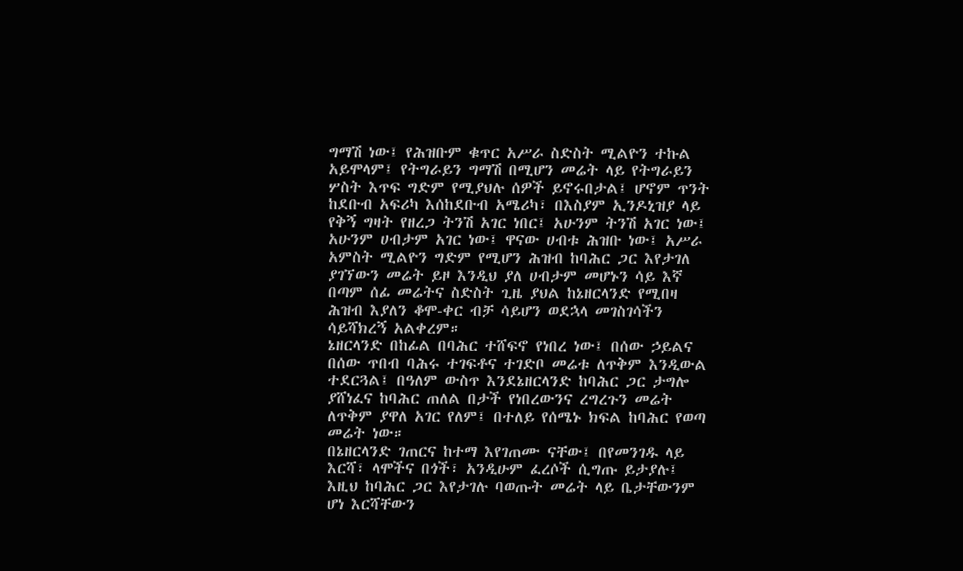ግማሽ ነው፤ የሕዝቡም ቁጥር አሥራ ስድስት ሚልዮን ተኩል አይሞላም፤ የትግራይን ግማሽ በሚሆን መሬት ላይ የትግራይን ሦስት እጥፍ ግድም የሚያህሉ ሰዎች ይኖሩበታል፤ ሆኖም ጥንት ከደቡብ አፍሪካ እሰከደቡብ አሜሪካ፣ በእስያም ኢንዶኒዝያ ላይ የቅኝ ግዛት የዘረጋ ትንሽ አገር ነበር፤ አሁንም ትንሽ አገር ነው፤ አሁንም ሀብታም አገር ነው፤ ዋናው ሀብቱ ሕዝቡ ነው፤ አሥራ አምስት ሚልዮን ግድም የሚሆን ሕዝብ ከባሕር ጋር እየታገለ ያገኘውን መሬት ይዞ እንዲህ ያለ ሀብታም መሆኑን ሳይ እኛ በጣም ሰፊ መሬትና ስድስት ጊዜ ያህል ከኔዘርላንድ የሚበዛ ሕዝብ እያለን ቆሞ-ቀር ብቻ ሳይሆን ወደኋላ መገስገሳችን ሳይሻክረኝ አልቀረም።
ኔዘርላንድ በከፊል በባሕር ተሸፍኖ የነበረ ነው፤ በሰው ኃይልና በሰው ጥበብ ባሕሩ ተገፍቶና ተገድቦ መሬቱ ለጥቅም እንዲውል ተደርጓል፤ በዓለም ውስጥ እንደኔዘርላንድ ከባሕር ጋር ታግሎ ያሸነፈና ከባሕር ጠለል በታች የነበረውንና ረግረጉን መሬት ለጥቅም ያዋለ አገር የለም፤ በተለይ የሰሜኑ ክፍል ከባሕር የወጣ መሬት ነው።
በኔዘርላንድ ገጠርና ከተማ እየገጠሙ ናቸው፤ በየመንገዱ ላይ እርሻ፣ ላሞችና በጎች፣ አንዲሁም ፈረሶች ሲግጡ ይታያሉ፤ እዚህ ከባሕር ጋር እየታገሉ ባወጡት መሬት ላይ ቤታቸውንም ሆነ እርሻቸውን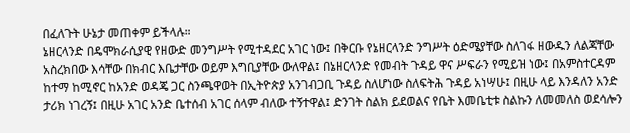በፈለጉት ሁኔታ መጠቀም ይችላሉ።
ኔዘርላንድ በዴሞክራሲያዊ የዘውድ መንግሥት የሚተዳደር አገር ነው፤ በቅርቡ የኔዘርላንድ ንግሥት ዕድሜያቸው ስለገፋ ዘውዱን ለልጃቸው አስረክበው እሳቸው በክብር እቤታቸው ወይም እግቢያቸው ውለዋል፤ በኔዘርላንድ የመብት ጉዳይ ዋና ሥፍራን የሚይዝ ነው፤ በአምስተርዳም ከተማ ከሚኖር ከአንድ ወዳጄ ጋር ስንጫዋወት በኢትዮጵያ አንገብጋቢ ጉዳይ ስለሆነው ስለፍትሕ ጉዳይ አነሣሁ፤ በዚሁ ላይ እንዳለን አንድ ታሪክ ነገረኝ፤ በዚሁ አገር አንድ ቤተሰብ አገር ሰላም ብለው ተኝተዋል፤ ድንገት ስልክ ይደወልና የቤት እመቤቲቱ ስልኩን ለመመለስ ወደሳሎን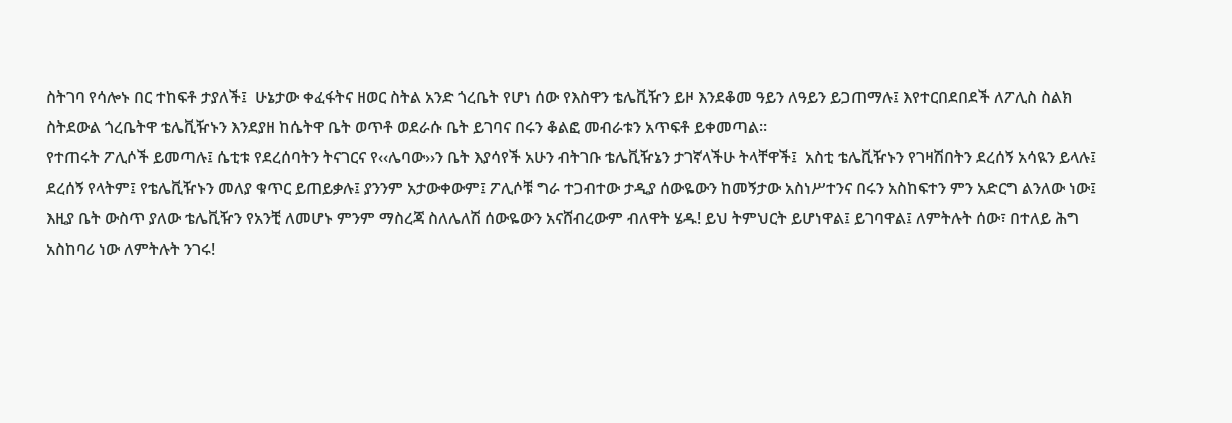ስትገባ የሳሎኑ በር ተከፍቶ ታያለች፤  ሁኔታው ቀፈፋትና ዘወር ስትል አንድ ጎረቤት የሆነ ሰው የእስዋን ቴሌቪዥን ይዞ እንደቆመ ዓይን ለዓይን ይጋጠማሉ፤ እየተርበደበደች ለፖሊስ ስልክ ስትደውል ጎረቤትዋ ቴሌቪዥኑን እንደያዘ ከሴትዋ ቤት ወጥቶ ወደራሱ ቤት ይገባና በሩን ቆልፎ መብራቱን አጥፍቶ ይቀመጣል።
የተጠሩት ፖሊሶች ይመጣሉ፤ ሴቲቱ የደረሰባትን ትናገርና የ‹‹ሌባው››ን ቤት እያሳየች አሁን ብትገቡ ቴሌቪዥኔን ታገኛላችሁ ትላቸዋች፤  አስቲ ቴሌቪዥኑን የገዛሽበትን ደረሰኝ አሳዪን ይላሉ፤ ደረሰኝ የላትም፤ የቴሌቪዥኑን መለያ ቁጥር ይጠይቃሉ፤ ያንንም አታውቀውም፤ ፖሊሶቹ ግራ ተጋብተው ታዲያ ሰውዬውን ከመኝታው አስነሥተንና በሩን አስከፍተን ምን አድርግ ልንለው ነው፤ እዚያ ቤት ውስጥ ያለው ቴሌቪዥን የአንቺ ለመሆኑ ምንም ማስረጃ ስለሌለሽ ሰውዬውን አናሸብረውም ብለዋት ሄዱ! ይህ ትምህርት ይሆነዋል፤ ይገባዋል፤ ለምትሉት ሰው፣ በተለይ ሕግ አስከባሪ ነው ለምትሉት ንገሩ!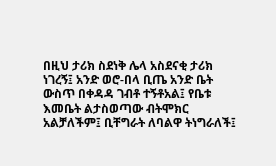በዚህ ታሪክ ስደነቅ ሌላ አስደናቂ ታሪክ ነገረኝ፤ አንድ ወሮ-በላ ቢጤ አንድ ቤት ውስጥ በቀዳዳ ገብቶ ተኝቶአል፤ የቤቱ እመቤት ልታስወጣው ብትሞክር አልቻለችም፤ ቢቸግራት ለባልዋ ትነግራለች፤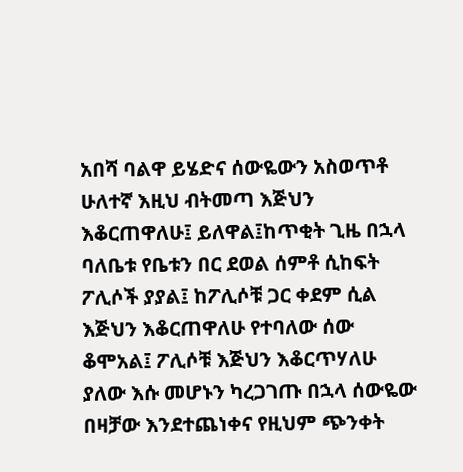አበሻ ባልዋ ይሄድና ሰውዬውን አስወጥቶ ሁለተኛ እዚህ ብትመጣ እጅህን እቆርጠዋለሁ፤ ይለዋል፤ከጥቂት ጊዜ በኋላ ባለቤቱ የቤቱን በር ደወል ሰምቶ ሲከፍት ፖሊሶች ያያል፤ ከፖሊሶቹ ጋር ቀደም ሲል እጅህን እቆርጠዋለሁ የተባለው ሰው ቆሞአል፤ ፖሊሶቹ እጅህን እቆርጥሃለሁ ያለው እሱ መሆኑን ካረጋገጡ በኋላ ሰውዬው በዛቻው እንደተጨነቀና የዚህም ጭንቀት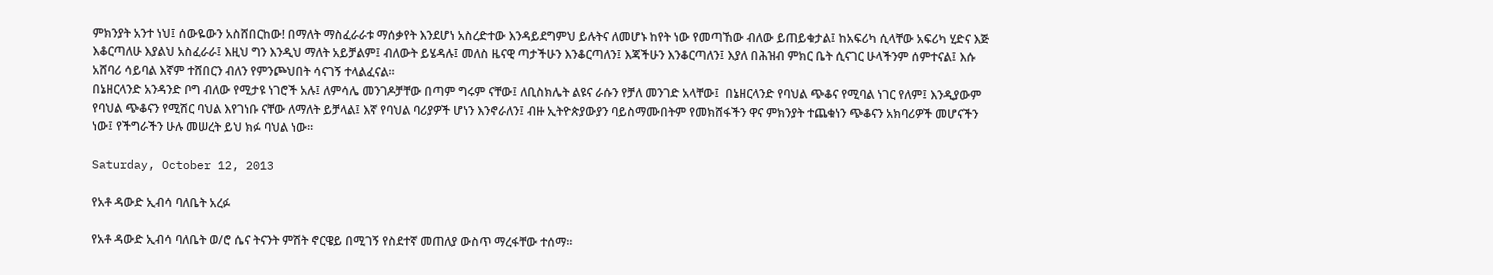ምክንያት አንተ ነህ፤ ሰውዬውን አስሸበርከው! በማለት ማስፈራራቱ ማሰቃየት እንደሆነ አስረድተው እንዳይደግምህ ይሉትና ለመሆኑ ከየት ነው የመጣኸው ብለው ይጠይቁታል፤ ከአፍሪካ ሲላቸው አፍሪካ ሂድና እጅ እቆርጣለሁ እያልህ አስፈራራ፤ እዚህ ግን እንዲህ ማለት አይቻልም፤ ብለውት ይሄዳሉ፤ መለስ ዜናዊ ጣታችሁን እንቆርጣለን፤ እጃችሁን እንቆርጣለን፤ እያለ በሕዝብ ምክር ቤት ሲናገር ሁላችንም ሰምተናል፤ እሱ አሸባሪ ሳይባል እኛም ተሸበርን ብለን የምንጮህበት ሳናገኝ ተላልፈናል።
በኔዘርላንድ አንዳንድ ቦግ ብለው የሚታዩ ነገሮች አሉ፤ ለምሳሌ መንገዶቻቸው በጣም ግሩም ናቸው፤ ለቢስክሌት ልዩና ራሱን የቻለ መንገድ አላቸው፤  በኔዘርላንድ የባህል ጭቆና የሚባል ነገር የለም፤ እንዲያውም የባህል ጭቆናን የሚሽር ባህል እየገነቡ ናቸው ለማለት ይቻላል፤ እኛ የባህል ባሪያዎች ሆነን እንኖራለን፤ ብዙ ኢትዮጵያውያን ባይስማሙበትም የመክሸፋችን ዋና ምክንያት ተጨቁነን ጭቆናን አክባሪዎች መሆናችን ነው፤ የችግራችን ሁሉ መሠረት ይህ ክፉ ባህል ነው።

Saturday, October 12, 2013

የአቶ ዳውድ ኢብሳ ባለቤት አረፉ

የአቶ ዳውድ ኢብሳ ባለቤት ወ/ሮ ሴና ትናንት ምሽት ኖርዌይ በሚገኝ የስደተኛ መጠለያ ውስጥ ማረፋቸው ተሰማ።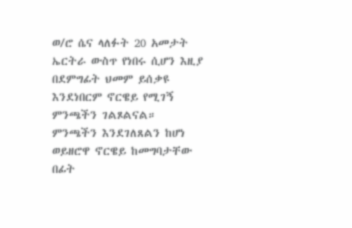ወ/ሮ ሴና ላለፉት 20 አመታት ኤርትራ ውስጥ የነበሩ ሲሆን እዚያ በደምግፊት ህመም ይሰቃዩ እንደነበርም ኖርዌይ የሚገኝ ምንጫችን ገልጾልናል።
ምንጫችን እንደገለጸልን ከሆነ ወይዘሮዋ ኖርዌይ ከመግባታቸው በፊት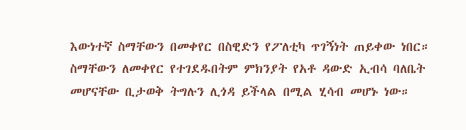እውነተኛ ስማቸውን በመቀየር በስዊድን የፖለቲካ ጥገኝነት ጠይቀው ነበር። ስማቸውን ለመቀየር የተገደዱበትም ምክንያት የአቶ ዳውድ ኢብሳ ባለቤት መሆናቸው ቢታወቅ ትግሉን ሊጎዳ ይችላል በሚል ሂሳብ መሆኑ ነው።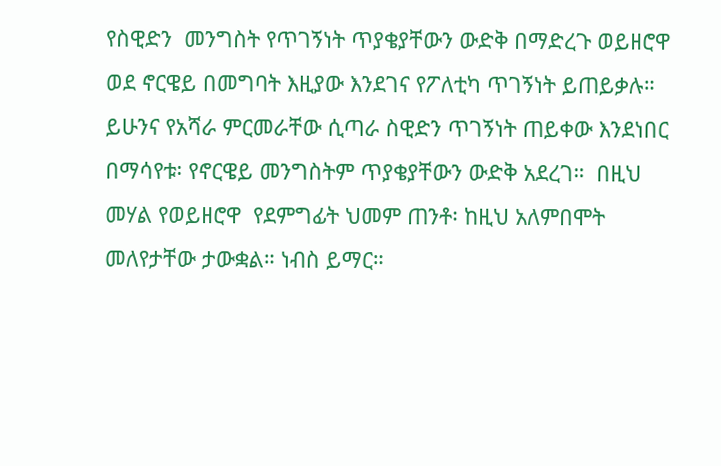የስዊድን  መንግስት የጥገኝነት ጥያቄያቸውን ውድቅ በማድረጉ ወይዘሮዋ ወደ ኖርዌይ በመግባት እዚያው እንደገና የፖለቲካ ጥገኝነት ይጠይቃሉ።  ይሁንና የአሻራ ምርመራቸው ሲጣራ ስዊድን ጥገኝነት ጠይቀው እንደነበር በማሳየቱ፡ የኖርዌይ መንግስትም ጥያቄያቸውን ውድቅ አደረገ።  በዚህ መሃል የወይዘሮዋ  የደምግፊት ህመም ጠንቶ፡ ከዚህ አለምበሞት መለየታቸው ታውቋል። ነብስ ይማር።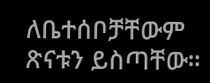ለቤተሰቦቻቸውም ጽናቱን ይስጣቸው።